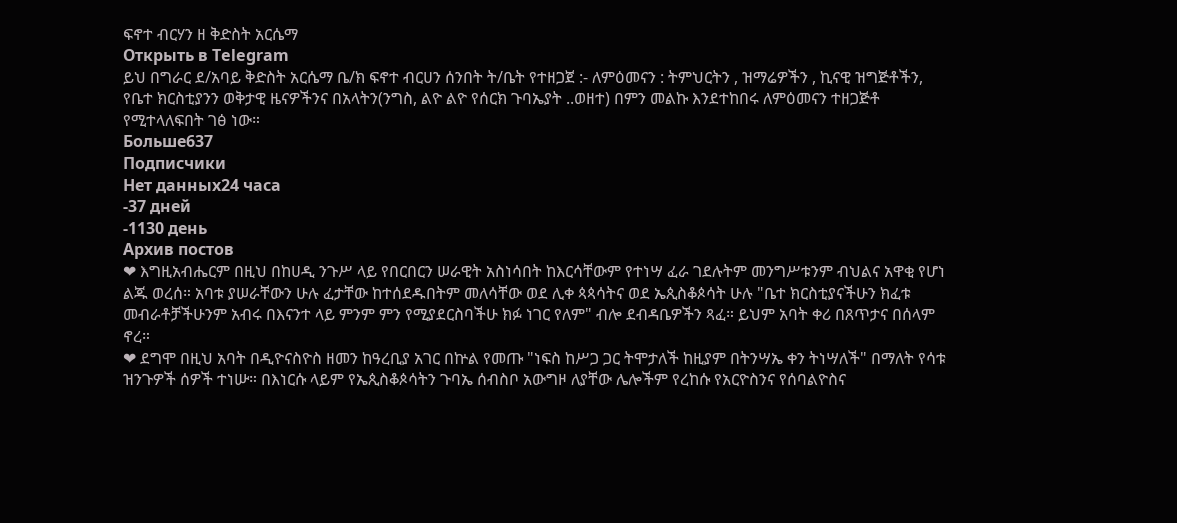ፍኖተ ብርሃን ዘ ቅድስት አርሴማ
Открыть в Telegram
ይህ በግራር ደ/አባይ ቅድስት አርሴማ ቤ/ክ ፍኖተ ብርሀን ሰንበት ት/ቤት የተዘጋጀ :- ለምዕመናን : ትምህርትን , ዝማሬዎችን , ኪናዊ ዝግጅቶችን, የቤተ ክርስቲያንን ወቅታዊ ዜናዎችንና በአላትን(ንግስ, ልዮ ልዮ የሰርክ ጉባኤያት ..ወዘተ) በምን መልኩ እንደተከበሩ ለምዕመናን ተዘጋጅቶ የሚተላለፍበት ገፅ ነው።
Больше637
Подписчики
Нет данных24 часа
-37 дней
-1130 день
Архив постов
❤ እግዚአብሔርም በዚህ በከሀዲ ንጉሥ ላይ የበርበርን ሠራዊት አስነሳበት ከእርሳቸውም የተነሣ ፈራ ገደሉትም መንግሥቱንም ብህልና አዋቂ የሆነ ልጁ ወረሰ። አባቱ ያሠራቸውን ሁሉ ፈታቸው ከተሰደዱበትም መለሳቸው ወደ ሊቀ ጳጳሳትና ወደ ኤጲስቆጶሳት ሁሉ "ቤተ ክርስቲያናችሁን ክፈቱ መብራቶቻችሁንም አብሩ በእናንተ ላይ ምንም ምን የሚያደርስባችሁ ክፉ ነገር የለም" ብሎ ደብዳቤዎችን ጻፈ። ይህም አባት ቀሪ በጸጥታና በሰላም ኖረ።
❤ ደግሞ በዚህ አባት በዲዮናስዮስ ዘመን ከዓረቢያ አገር በኵል የመጡ "ነፍስ ከሥጋ ጋር ትሞታለች ከዚያም በትንሣኤ ቀን ትነሣለች" በማለት የሳቱ ዝንጉዎች ሰዎች ተነሡ። በእነርሱ ላይም የኤጲስቆጶሳትን ጉባኤ ሰብስቦ አውግዞ ለያቸው ሌሎችም የረከሱ የአርዮስንና የሰባልዮስና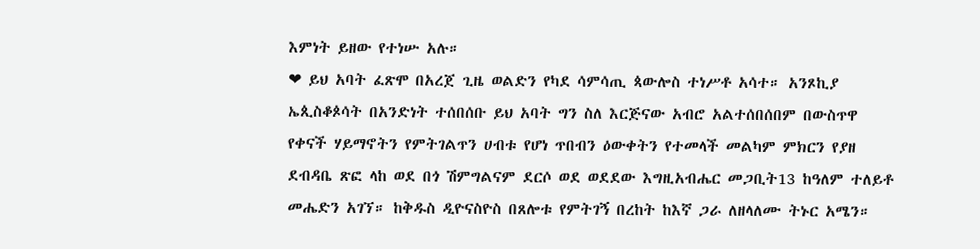እምነት ይዘው የተነሡ አሉ።
❤ ይህ አባት ፈጽሞ በአረጀ ጊዜ ወልድን የካደ ሳምሳጢ ጳውሎስ ተነሥቶ አሳተ። አንጾኪያ ኤጲስቆጶሳት በአንድነት ተሰበሰቡ ይህ አባት ግን ስለ እርጅናው አብሮ አልተሰበሰበም በውስጥዋ የቀናች ሃይማኖትን የምትገልጥን ሀብቱ የሆነ ጥበብን ዕውቀትን የተመላች መልካም ምክርን የያዘ ደብዳቤ ጽፎ ላከ ወደ በጎ ሽምግልናም ደርሶ ወደ ወደደው እግዚአብሔር መጋቢት13 ከዓለም ተለይቶ መሔድን አገኘ። ከቅዱስ ዲዮናስዮስ በጸሎቱ የምትገኝ በረከት ከእኛ ጋራ ለዘላለሙ ትኑር አሜን።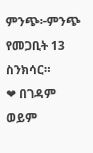ምንጭ፦ምንጭ የመጋቢት 13 ስንክሳር።
❤ በገዳም ወይም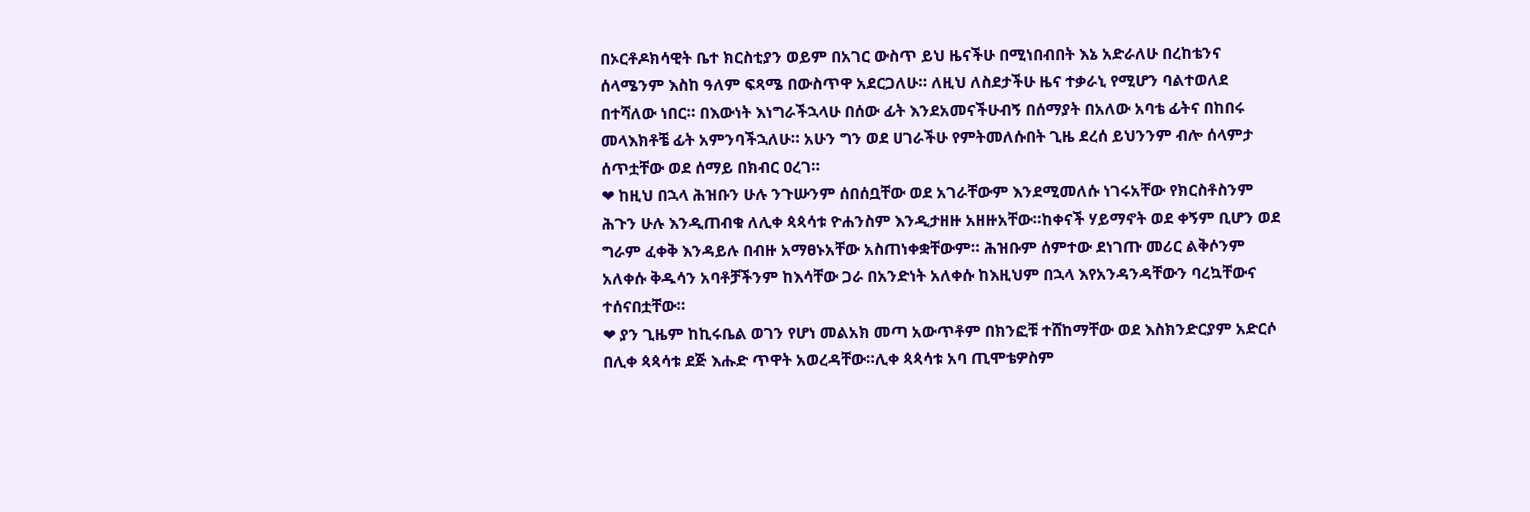በኦርቶዶክሳዊት ቤተ ክርስቲያን ወይም በአገር ውስጥ ይህ ዜናችሁ በሚነበብበት እኔ አድራለሁ በረከቴንና ሰላሜንም እስከ ዓለም ፍጻሜ በውስጥዋ አደርጋለሁ። ለዚህ ለስደታችሁ ዜና ተቃራኒ የሚሆን ባልተወለደ በተሻለው ነበር። በእውነት እነግራችኋላሁ በሰው ፊት እንደአመናችሁብኝ በሰማያት በአለው አባቴ ፊትና በከበሩ መላእክቶቼ ፊት አምንባችኋለሁ። አሁን ግን ወደ ሀገራችሁ የምትመለሱበት ጊዜ ደረሰ ይህንንም ብሎ ሰላምታ ሰጥቷቸው ወደ ሰማይ በክብር ዐረገ።
❤ ከዚህ በኋላ ሕዝቡን ሁሉ ንጉሡንም ሰበሰቧቸው ወደ አገራቸውም እንደሚመለሱ ነገሩአቸው የክርስቶስንም ሕጉን ሁሉ እንዲጠብቁ ለሊቀ ጳጳሳቱ ዮሐንስም እንዲታዘዙ አዘዙአቸው።ከቀናች ሃይማኖት ወደ ቀኝም ቢሆን ወደ ግራም ፈቀቅ እንዳይሉ በብዙ አማፀኑአቸው አስጠነቀቋቸውም። ሕዝቡም ሰምተው ደነገጡ መሪር ልቅሶንም አለቀሱ ቅዱሳን አባቶቻችንም ከእሳቸው ጋራ በአንድነት አለቀሱ ከእዚህም በኋላ እየአንዳንዳቸውን ባረኳቸውና ተሰናበቷቸው።
❤ ያን ጊዜም ከኪሩቤል ወገን የሆነ መልአክ መጣ አውጥቶም በክንፎቹ ተሸከማቸው ወደ እስክንድርያም አድርሶ በሊቀ ጳጳሳቱ ደጅ እሑድ ጥዋት አወረዳቸው።ሊቀ ጳጳሳቱ አባ ጢሞቴዎስም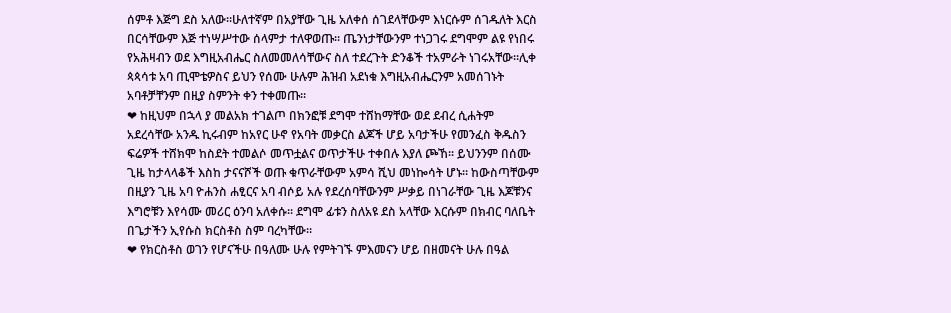ሰምቶ እጅግ ደስ አለው።ሁለተኛም በአያቸው ጊዜ አለቀሰ ሰገደላቸውም እነርሱም ሰገዱለት እርስ በርሳቸውም እጅ ተነሣሥተው ሰላምታ ተለዋወጡ። ጤንነታቸውንም ተነጋገሩ ደግሞም ልዩ የነበሩ የአሕዛብን ወደ እግዚአብሔር ስለመመለሳቸውና ስለ ተደረጉት ድንቆች ተአምራት ነገሩአቸው።ሊቀ ጳጳሳቱ አባ ጢሞቴዎስና ይህን የሰሙ ሁሉም ሕዝብ አደነቁ እግዚአብሔርንም አመሰገኑት አባቶቻቸንም በዚያ ስምንት ቀን ተቀመጡ።
❤ ከዚህም በኋላ ያ መልአክ ተገልጦ በክንፎቹ ደግሞ ተሸከማቸው ወደ ደብረ ሲሐትም አደረሳቸው አንዱ ኪሩብም ከአየር ሁኖ የአባት መቃርስ ልጆች ሆይ አባታችሁ የመንፈስ ቅዱስን ፍሬዎች ተሸክሞ ከስደት ተመልሶ መጥቷልና ወጥታችሁ ተቀበሉ እያለ ጮኸ፡፡ ይህንንም በሰሙ ጊዜ ከታላላቆች እስከ ታናናሾች ወጡ ቁጥራቸውም አምሳ ሺህ መነኰሳት ሆኑ። ከውስጣቸውም በዚያን ጊዜ አባ ዮሐንስ ሐፂርና አባ ብሶይ አሉ የደረሰባቸውንም ሥቃይ በነገራቸው ጊዜ እጆቹንና እግሮቹን እየሳሙ መሪር ዕንባ አለቀሱ። ደግሞ ፊቱን ስለአዩ ደስ አላቸው እርሱም በክብር ባለቤት በጌታችን ኢየሱስ ክርስቶስ ስም ባረካቸው።
❤ የክርስቶስ ወገን የሆናችሁ በዓለሙ ሁሉ የምትገኙ ምእመናን ሆይ በዘመናት ሁሉ በዓል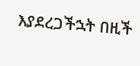እያደረጋችኋት በዚች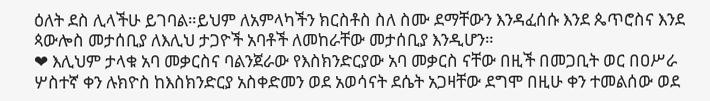ዕለት ደስ ሊላችሁ ይገባል።ይህም ለአምላካችን ክርስቶስ ስለ ስሙ ደማቸውን እንዳፈሰሱ እንደ ጴጥሮስና እንደ ጳውሎስ መታሰቢያ ለእሊህ ታጋዮች አባቶች ለመከራቸው መታሰቢያ እንዲሆን።
❤ እሊህም ታላቁ አባ መቃርስና ባልንጀራው የእስክንድርያው አባ መቃርስ ናቸው በዚች በመጋቢት ወር በዐሥራ ሦስተኛ ቀን ሉክዮስ ከእስክንድርያ አስቀድመን ወደ አወሳናት ደሴት አጋዛቸው ደግሞ በዚሁ ቀን ተመልሰው ወደ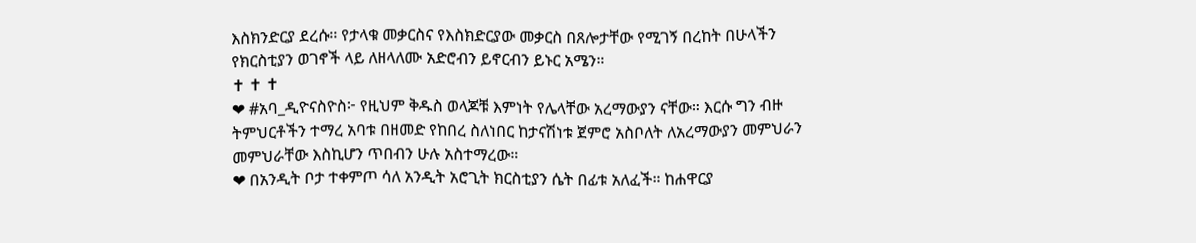እስክንድርያ ደረሱ፡፡ የታላቁ መቃርስና የእስክድርያው መቃርስ በጸሎታቸው የሚገኝ በረከት በሁላችን የክርስቲያን ወገኖች ላይ ለዘላለሙ አድሮብን ይኖርብን ይኑር አሜን።
✝ ✝ ✝
❤ #አባ_ዲዮናስዮስ፦ የዚህም ቅዱስ ወላጆቹ እምነት የሌላቸው አረማውያን ናቸው። እርሱ ግን ብዙ ትምህርቶችን ተማረ አባቱ በዘመድ የከበረ ስለነበር ከታናሽነቱ ጀምሮ አስቦለት ለአረማውያን መምህራን መምህራቸው እስኪሆን ጥበብን ሁሉ አስተማረው።
❤ በአንዲት ቦታ ተቀምጦ ሳለ አንዲት አሮጊት ክርስቲያን ሴት በፊቱ አለፈች። ከሐዋርያ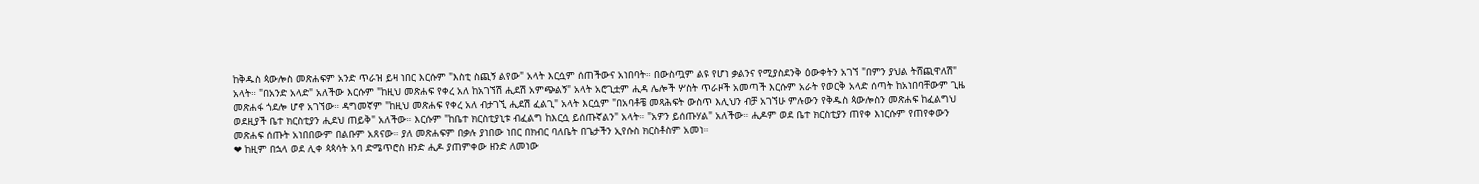ከቅዱስ ጳውሎስ መጽሐፍም አንድ ጥራዝ ይዛ ነበር እርሱም "እስቲ ስጪኝ ልየው" አላት እርሷም ሰጠችውና አነበባት። በውስጧም ልዩ የሆነ ቃልንና የሚያስደንቅ ዕውቀትን አገኘ "በምን ያህል ትሸጪዋለሽ" አላት። "በአንድ አላድ" አለችው እርሱም "ከዚህ መጽሐፍ የቀረ አለ ከአገኘሽ ሒደሽ አምጭልኝ" አላት አሮጊቷም ሒዳ ሌሎች ሦስት ጥራዞች አመጣች እርሱም አራት የወርቅ አላድ ሰጣት ከአነበባቸውም ጊዜ መጽሐፋ ጎደሎ ሆኖ አገኘው። ዳግመኛም "ከዚህ መጽሐፍ የቀረ አለ ብታገኚ ሒደሽ ፈልጊ" አላት እርሷም "በአባቶቼ መጻሕፍት ውስጥ እሊህን ብቻ አገኘሁ ምሉውን የቅዱስ ጳውሎስን መጽሐፍ ከፈልግህ ወደዚያች ቤተ ክርስቲያን ሒደህ ጠይቅ" አለችው። እርሱም "ከቤተ ክርስቲያኒቱ ብፈልግ ከእርሷ ይሰጡኛልን" አላት። "አዎን ይሰጡሃል" አለችው። ሒዶም ወደ ቤተ ክርስቲያን ጠየቀ እነርሱም የጠየቀውን መጽሐፍ ሰጡት አነበበውም በልቡም አጸናው። ያለ መጽሐፍም በቃሉ ያነበው ነበር በክብር ባለቤት በጌታችን ኢየሱስ ክርስቶስም አመነ።
❤ ከዚም በኋላ ወደ ሊቀ ጳጳሳት አባ ድሜጥሮስ ዘንድ ሒዶ ያጠምቀው ዘንድ ለመነው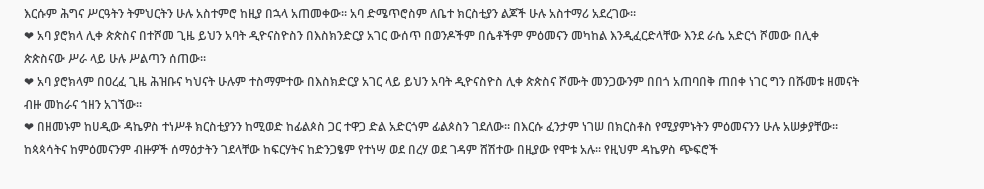እርሱም ሕግና ሥርዓትን ትምህርትን ሁሉ አስተምሮ ከዚያ በኋላ አጠመቀው። አባ ድሜጥሮስም ለቤተ ክርስቲያን ልጆች ሁሉ አስተማሪ አደረገው።
❤ አባ ያሮክላ ሊቀ ጵጵስና በተሾመ ጊዜ ይህን አባት ዲዮናስዮስን በእስክንድርያ አገር ውሰጥ በወንዶችም በሴቶችም ምዕመናን መካከል እንዲፈርድላቸው እንደ ራሴ አድርጎ ሾመው በሊቀ ጵጵስናው ሥራ ላይ ሁሉ ሥልጣን ሰጠው።
❤ አባ ያሮክላም በዐረፈ ጊዜ ሕዝቡና ካህናት ሁሉም ተስማምተው በእስክድርያ አገር ላይ ይህን አባት ዲዮናስዮስ ሊቀ ጵጵስና ሾሙት መንጋውንም በበጎ አጠባበቅ ጠበቀ ነገር ግን በሹመቱ ዘመናት ብዙ መከራና ኀዘን አገኘው።
❤ በዘመኑም ከሀዲው ዳኬዎስ ተነሥቶ ክርስቲያንን ከሚወድ ከፊልጶስ ጋር ተዋጋ ድል አድርጎም ፊልጶስን ገደለው። በእርሱ ፈንታም ነገሠ በክርስቶስ የሚያምኑትን ምዕመናንን ሁሉ አሠቃያቸው። ከጳጳሳትና ከምዕመናንም ብዙዎች ሰማዕታትን ገደላቸው ከፍርሃትና ከድንጋፄም የተነሣ ወደ በረሃ ወደ ገዳም ሸሽተው በዚያው የሞቱ አሉ። የዚህም ዳኬዎስ ጭፍሮች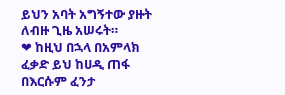ይህን አባት አግኝተው ያዙት ለብዙ ጊዜ አሠሩት።
❤ ከዚህ በኋላ በአምላክ ፈቃድ ይህ ከሀዲ ጠፋ በእርሱም ፈንታ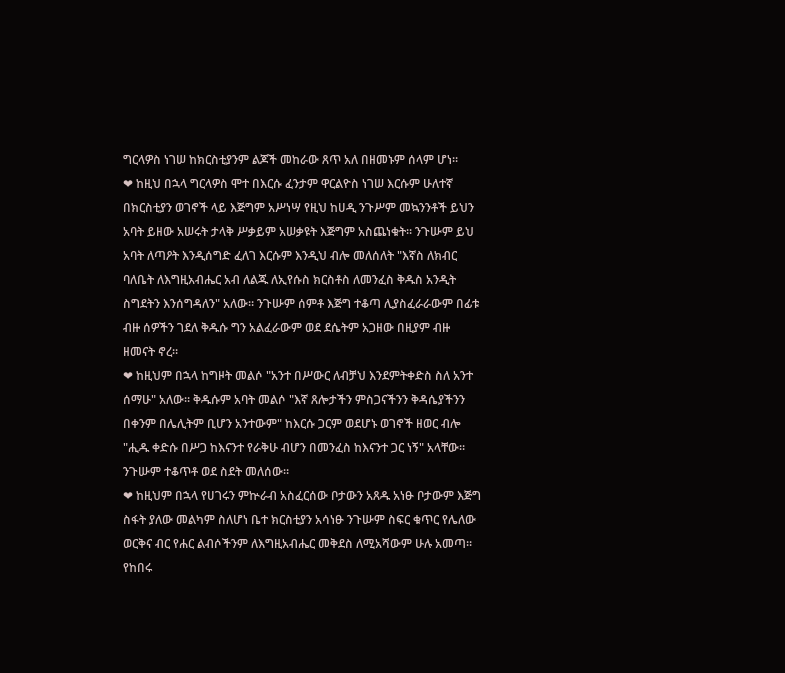ግርላዎስ ነገሠ ከክርስቲያንም ልጆች መከራው ጸጥ አለ በዘመኑም ሰላም ሆነ።
❤ ከዚህ በኋላ ግርላዎስ ሞተ በእርሱ ፈንታም ዋርልዮስ ነገሠ እርሱም ሁለተኛ በክርስቲያን ወገኖች ላይ እጅግም አሥነሣ የዚህ ከሀዲ ንጉሥም መኳንንቶች ይህን አባት ይዘው አሠሩት ታላቅ ሥቃይም አሠቃዩት እጅግም አስጨነቁት። ንጉሡም ይህ አባት ለጣዖት እንዲሰግድ ፈለገ እርሱም እንዲህ ብሎ መለሰለት "እኛስ ለክብር ባለቤት ለእግዚአብሔር አብ ለልጁ ለኢየሱስ ክርስቶስ ለመንፈስ ቅዱስ አንዲት ስግደትን እንሰግዳለን" አለው። ንጉሡም ሰምቶ እጅግ ተቆጣ ሊያስፈራራውም በፊቱ ብዙ ሰዎችን ገደለ ቅዱሱ ግን አልፈራውም ወደ ደሴትም አጋዘው በዚያም ብዙ ዘመናት ኖረ።
❤ ከዚህም በኋላ ከግዞት መልሶ "አንተ በሥውር ለብቻህ እንደምትቀድስ ስለ አንተ ሰማሁ" አለው። ቅዱሱም አባት መልሶ "እኛ ጸሎታችን ምስጋናችንን ቅዳሴያችንን በቀንም በሌሊትም ቢሆን አንተውም" ከእርሱ ጋርም ወደሆኑ ወገኖች ዘወር ብሎ "ሒዱ ቀድሱ በሥጋ ከእናንተ የራቅሁ ብሆን በመንፈስ ከእናንተ ጋር ነኝ" አላቸው። ንጉሡም ተቆጥቶ ወደ ስደት መለሰው።
❤ ከዚህም በኋላ የሀገሩን ምኵራብ አስፈርሰው ቦታውን አጸዱ አነፁ ቦታውም እጅግ ስፋት ያለው መልካም ስለሆነ ቤተ ክርስቲያን አሳነፁ ንጉሡም ስፍር ቁጥር የሌለው ወርቅና ብር የሐር ልብሶችንም ለእግዚአብሔር መቅደስ ለሚአሻውም ሁሉ አመጣ። የከበሩ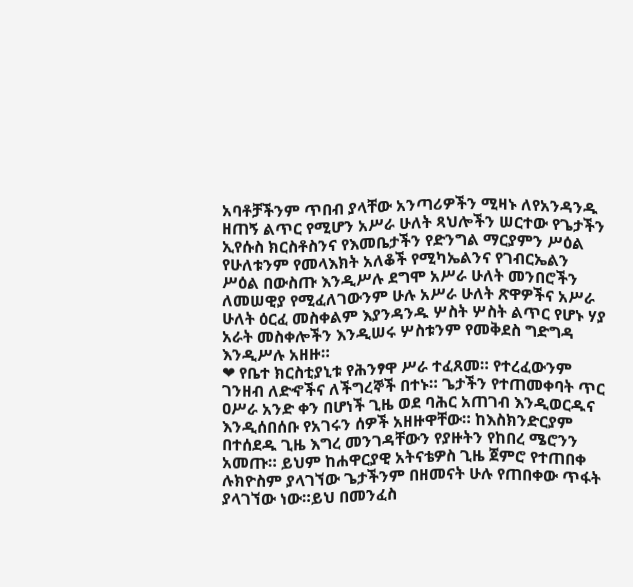አባቶቻችንም ጥበብ ያላቸው አንጣሪዎችን ሚዛኑ ለየአንዳንዱ ዘጠኝ ልጥር የሚሆን አሥራ ሁለት ጻህሎችን ሠርተው የጌታችን ኢየሱስ ክርስቶስንና የእመቤታችን የድንግል ማርያምን ሥዕል የሁለቱንም የመላእክት አለቆች የሚካኤልንና የገብርኤልን ሥዕል በውስጡ እንዲሥሉ ደግሞ አሥራ ሁለት መንበሮችን ለመሠዊያ የሚፈለገውንም ሁሉ አሥራ ሁለት ጽዋዎችና አሥራ ሁለት ዕርፈ መስቀልም እያንዳንዱ ሦስት ሦስት ልጥር የሆኑ ሃያ አራት መስቀሎችን እንዲሠሩ ሦስቱንም የመቅደስ ግድግዳ እንዲሥሉ አዘዙ።
❤ የቤተ ክርስቲያኒቱ የሕንፃዋ ሥራ ተፈጸመ። የተረፈውንም ገንዘብ ለድኆችና ለችግረኞች በተኑ። ጌታችን የተጠመቀባት ጥር ዐሥራ አንድ ቀን በሆነች ጊዜ ወደ ባሕር አጠገብ እንዲወርዱና እንዲሰበሰቡ የአገሩን ሰዎች አዘዙዋቸው። ከእስክንድርያም በተሰደዱ ጊዜ እግረ መንገዳቸውን የያዙትን የከበረ ሜሮንን አመጡ። ይህም ከሐዋርያዊ አትናቴዎስ ጊዜ ጀምሮ የተጠበቀ ሉክዮስም ያላገኘው ጌታችንም በዘመናት ሁሉ የጠበቀው ጥፋት ያላገኘው ነው።ይህ በመንፈስ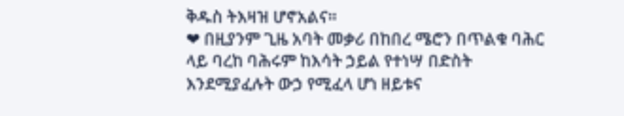ቅዱስ ትእዛዝ ሆኖአልና።
❤ በዚያንም ጊዜ አባት መቃሪ በከበረ ሜሮን በጥልቁ ባሕር ላይ ባረከ ባሕሩም ከእሳት ኃይል የተነሣ በድስት እንደሚያፈሉት ውኃ የሚፈላ ሆነ ዘይቱና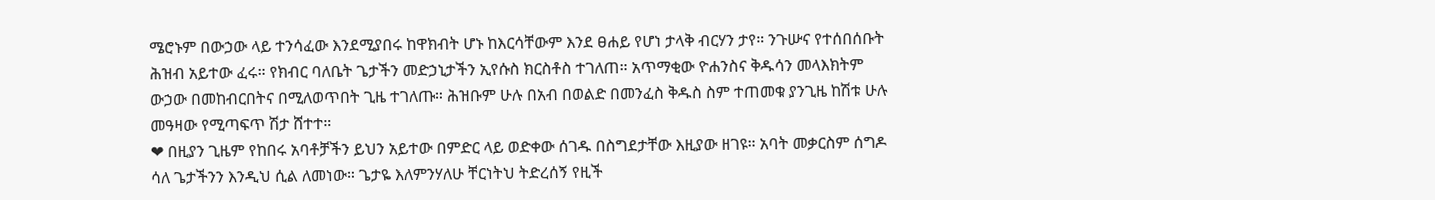ሜሮኑም በውኃው ላይ ተንሳፈው እንደሚያበሩ ከዋክብት ሆኑ ከእርሳቸውም እንደ ፀሐይ የሆነ ታላቅ ብርሃን ታየ። ንጉሡና የተሰበሰቡት ሕዝብ አይተው ፈሩ። የክብር ባለቤት ጌታችን መድኃኒታችን ኢየሱስ ክርስቶስ ተገለጠ። አጥማቂው ዮሐንስና ቅዱሳን መላእክትም ውኃው በመከብርበትና በሚለወጥበት ጊዜ ተገለጡ። ሕዝቡም ሁሉ በአብ በወልድ በመንፈስ ቅዱስ ስም ተጠመቁ ያንጊዜ ከሽቱ ሁሉ መዓዛው የሚጣፍጥ ሽታ ሸተተ።
❤ በዚያን ጊዜም የከበሩ አባቶቻችን ይህን አይተው በምድር ላይ ወድቀው ሰገዱ በስግደታቸው እዚያው ዘገዩ። አባት መቃርስም ሰግዶ ሳለ ጌታችንን እንዲህ ሲል ለመነው። ጌታዬ እለምንሃለሁ ቸርነትህ ትድረሰኝ የዚች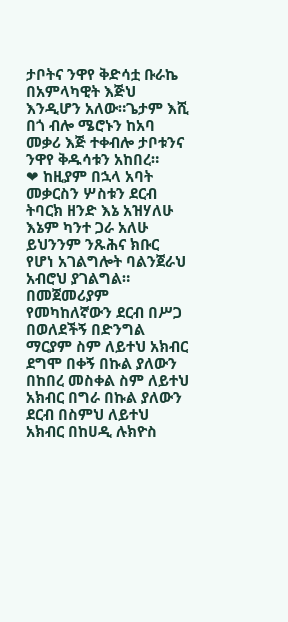ታቦትና ንዋየ ቅድሳቷ ቡራኬ በአምላካዊት እጅህ እንዲሆን አለው።ጌታም እሺ በጎ ብሎ ሜሮኑን ከአባ መቃሪ እጅ ተቀብሎ ታቦቱንና ንዋየ ቅዱሳቱን አከበረ።
❤ ከዚያም በኋላ አባት መቃርስን ሦስቱን ደርብ ትባርክ ዘንድ እኔ አዝሃለሁ እኔም ካንተ ጋራ አለሁ ይህንንም ንጹሕና ክቡር የሆነ አገልግሎት ባልንጀራህ አብሮህ ያገልግል። በመጀመሪያም የመካከለኛውን ደርብ በሥጋ በወለደችኝ በድንግል ማርያም ስም ለይተህ አክብር ደግሞ በቀኝ በኩል ያለውን በከበረ መስቀል ስም ለይተህ አክብር በግራ በኩል ያለውን ደርብ በስምህ ለይተህ አክብር በከሀዲ ሉክዮስ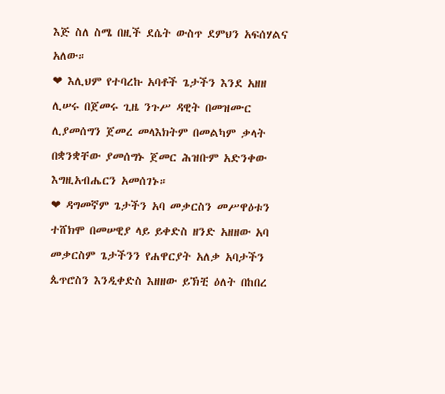እጅ ስለ ስሜ በዚች ደሴት ውስጥ ደምህን አፍሰሃልና አለው።
❤ እሊህም የተባረኩ አባቶች ጌታችን እንደ አዘዘ ሊሠሩ በጀመሩ ጊዜ ንጉሥ ዳዊት በመዝሙር ሊያመሰግን ጀመረ መላእክትም በመልካም ቃላት በቋንቋቸው ያመሰግኑ ጀመር ሕዝቡም አድንቀው እግዚአብሔርን አመሰገኑ።
❤ ዳግመኛም ጌታችን አባ መቃርስን መሥዋዕቱን ተሸክሞ በመሠዊያ ላይ ይቀድስ ዘንድ አዘዘው አባ መቃርስም ጌታችንን የሐዋርያት አለቃ አባታችን ጴጥሮስን እንዲቀድስ እዘዘው ይኽቺ ዕለት በከበረ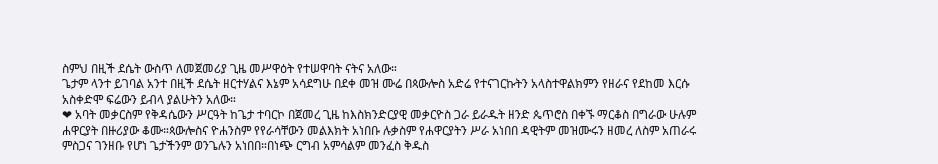ስምህ በዚች ደሴት ውስጥ ለመጀመሪያ ጊዜ መሥዋዕት የተሠዋባት ናትና አለው።
ጌታም ላንተ ይገባል አንተ በዚች ደሴት ዘርተሃልና እኔም አሳደግሁ በደቀ መዝ ሙሬ በጳውሎስ አድሬ የተናገርኩትን አላስተዋልክምን የዘራና የደከመ እርሱ አስቀድሞ ፍሬውን ይብላ ያልሁትን አለው።
❤ አባት መቃርስም የቅዳሴውን ሥርዓት ከጌታ ተባርኮ በጀመረ ጊዜ ከእስክንድርያዊ መቃርዮስ ጋራ ይራዱት ዘንድ ጴጥሮስ በቀኙ ማርቆስ በግራው ሁሉም ሐዋርያት በዙሪያው ቆሙ።ጳውሎስና ዮሐንስም የየራሳቸውን መልእክት አነበቡ ሉቃስም የሐዋርያትን ሥራ አነበበ ዳዊትም መዝሙሩን ዘመረ ለስም አጠራሩ ምስጋና ገንዘቡ የሆነ ጌታችንም ወንጌሉን አነበበ።በነጭ ርግብ አምሳልም መንፈስ ቅዱስ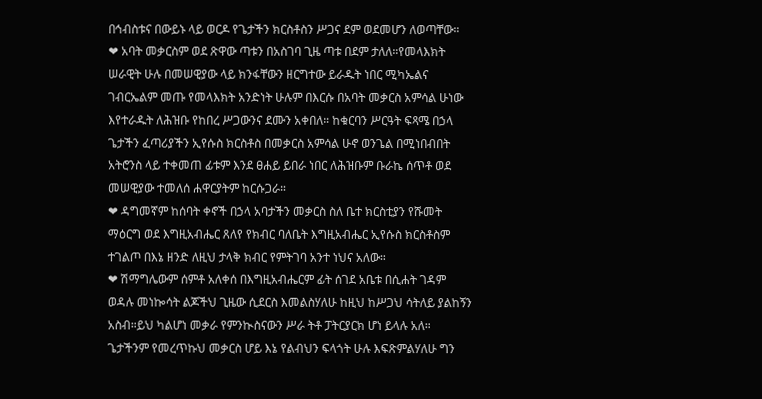በኅብስቱና በውይኑ ላይ ወርዶ የጌታችን ክርስቶስን ሥጋና ደም ወደመሆን ለወጣቸው።
❤ አባት መቃርስም ወደ ጽዋው ጣቱን በአስገባ ጊዜ ጣቱ በደም ታለለ።የመላእክት ሠራዊት ሁሉ በመሠዊያው ላይ ክንፋቸውን ዘርግተው ይራዱት ነበር ሚካኤልና ገብርኤልም መጡ የመላእክት አንድነት ሁሉም በእርሱ በአባት መቃርስ አምሳል ሁነው እየተራዱት ለሕዝቡ የከበረ ሥጋውንና ደሙን አቀበለ። ከቁርባን ሥርዓት ፍጻሜ በኃላ ጌታችን ፈጣሪያችን ኢየሱስ ክርስቶስ በመቃርስ አምሳል ሁኖ ወንጌል በሚነበብበት አትሮንስ ላይ ተቀመጠ ፊቱም እንደ ፀሐይ ይበራ ነበር ለሕዝቡም ቡራኬ ሰጥቶ ወደ መሠዊያው ተመለሰ ሐዋርያትም ከርሱጋራ።
❤ ዳግመኛም ከሰባት ቀኖች በኃላ አባታችን መቃርስ ስለ ቤተ ክርስቲያን የሹመት ማዕርግ ወደ እግዚአብሔር ጸለየ የክብር ባለቤት እግዚአብሔር ኢየሱስ ክርስቶስም ተገልጦ በእኔ ዘንድ ለዚህ ታላቅ ክብር የምትገባ አንተ ነህና አለው።
❤ ሽማግሌውም ሰምቶ አለቀሰ በእግዚአብሔርም ፊት ሰገደ አቤቱ በሲሐት ገዳም ወዳሉ መነኰሳት ልጆችህ ጊዜው ሲደርስ እመልስሃለሁ ከዚህ ከሥጋህ ሳትለይ ያልከኝን አስብ።ይህ ካልሆነ መቃራ የምንኲስናውን ሥራ ትቶ ፓትርያርክ ሆነ ይላሉ አለ። ጌታችንም የመረጥኩህ መቃርስ ሆይ እኔ የልብህን ፍላጎት ሁሉ እፍጽምልሃለሁ ግን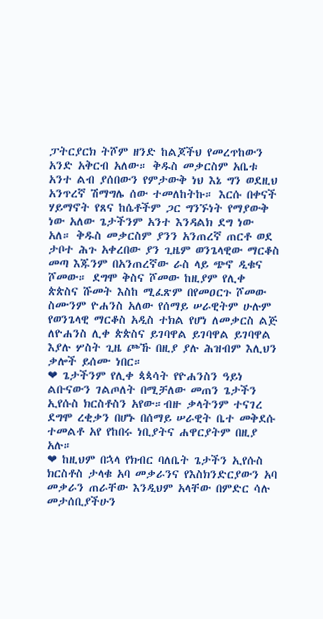ፓትርያርክ ትሾም ዘንድ ከልጆችህ የመረጥከውን አንድ አቅርብ አለው። ቅዱስ መቃርስም አቤቱ አንተ ልብ ያሰበውን የምታውቅ ነህ እኔ ግን ወደዚህ አንጥረኛ ሽማግሌ ሰው ተመለከትኩ። እርሱ በቀናች ሃይማኖት የጸና ከሴቶችም ጋር ግንኙነት የማያውቅ ነው አለው ጌታችንም አንተ እንዳልክ ደግ ነው አለ። ቅዱስ መቃርስም ያንን አንጠረኛ ጠርቶ ወደ ታቦተ ሕጉ አቀረበው ያን ጊዜም ወንጌላዊው ማርቆስ መጣ እጁንም በአንጠረኛው ራስ ላይ ጭኖ ዲቁና ሾመው። ደግሞ ቅስና ሾመው ከዚያም የሊቀ ጵጵስና ሹመት እስከ ሚፈጽም በየመዐርጉ ሾመው ስሙንም ዮሐንስ አለው የሰማይ ሠራዊትም ሁሉም የወንጌላዊ ማርቆስ አዲስ ተክል የሆነ ለመቃርስ ልጅ ለዮሐንስ ሊቀ ጵጵስና ይገባዋል ይገባዋል ይገባዋል እያሉ ሦስት ጊዜ ጮኹ በዚያ ያሉ ሕዝብም እሊህን ቃሎች ይሰሙ ነበር።
❤ ጌታችንም የሊቀ ጳጳሳት የዮሐንስን ዓይነ ልቡናውን ገልጦለት በሚቻለው መጠን ጌታችን ኢየሱስ ክርስቶስን አየው።ብዙ ቃላትንም ተናገረ ደግሞ ረቂቃን በሆኑ በሰማይ ሠራዊት ቤተ መቅደሱ ተመልቶ አየ የከበሩ ነቢያትና ሐዋርያትም በዚያ አሉ።
❤ ከዚህም በኋላ የክብር ባለቤት ጌታችን ኢየሱስ ክርስቶስ ታላቁ አባ መቃራንና የእስክንድርያውን አባ መቃራን ጠራቸው እንዲህም አላቸው በምድር ሳሉ መታሰቢያችሁን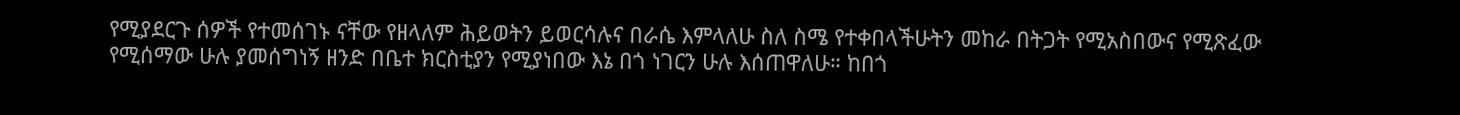የሚያደርጉ ሰዎች የተመሰገኑ ናቸው የዘላለም ሕይወትን ይወርሳሉና በራሴ እምላለሁ ስለ ስሜ የተቀበላችሁትን መከራ በትጋት የሚአስበውና የሚጽፈው የሚሰማው ሁሉ ያመሰግነኝ ዘንድ በቤተ ክርስቲያን የሚያነበው እኔ በጎ ነገርን ሁሉ እሰጠዋለሁ። ከበጎ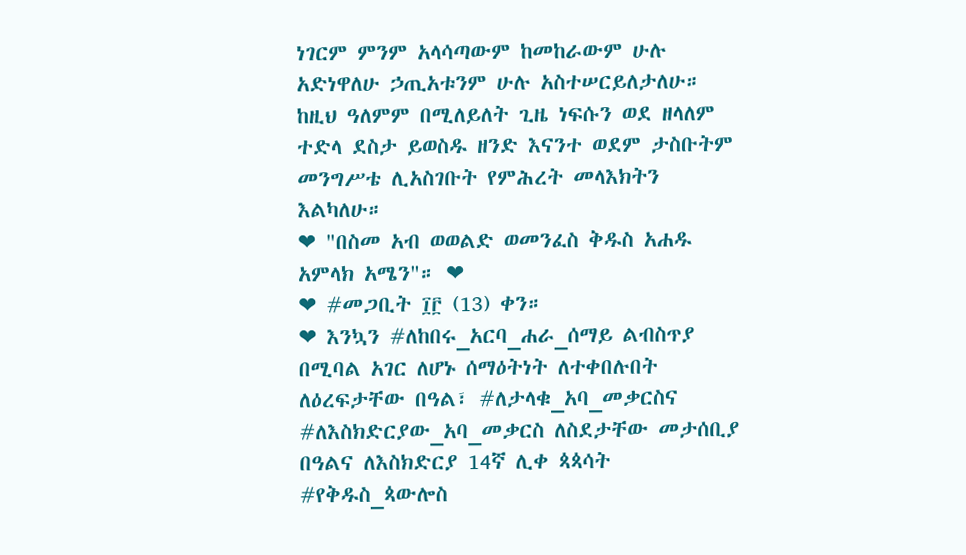ነገርም ምንም አላሳጣውም ከመከራውም ሁሉ አድነዋለሁ ኃጢአቱንም ሁሉ አስተሠርይለታለሁ። ከዚህ ዓለምም በሚለይለት ጊዜ ነፍሱን ወደ ዘላለም ተድላ ደስታ ይወስዱ ዘንድ እናንተ ወደም ታስቡትም መንግሥቴ ሊአስገቡት የምሕረት መላእክትን እልካለሁ።
❤ "በስመ አብ ወወልድ ወመንፈስ ቅዱስ አሐዱ አምላክ አሜን"። ❤
❤ #መጋቢት ፲፫ (13) ቀን።
❤ እንኳን #ለከበሩ_አርባ_ሐራ_ሰማይ ልብስጥያ በሚባል አገር ለሆኑ ሰማዕትነት ለተቀበሉበት ለዕረፍታቸው በዓል፣ #ለታላቁ_አባ_መቃርስና #ለእስክድርያው_አባ_መቃርስ ለስደታቸው መታሰቢያ በዓልና ለእስክድርያ 14ኛ ሊቀ ጳጳሳት #የቅዱስ_ጳውሎስ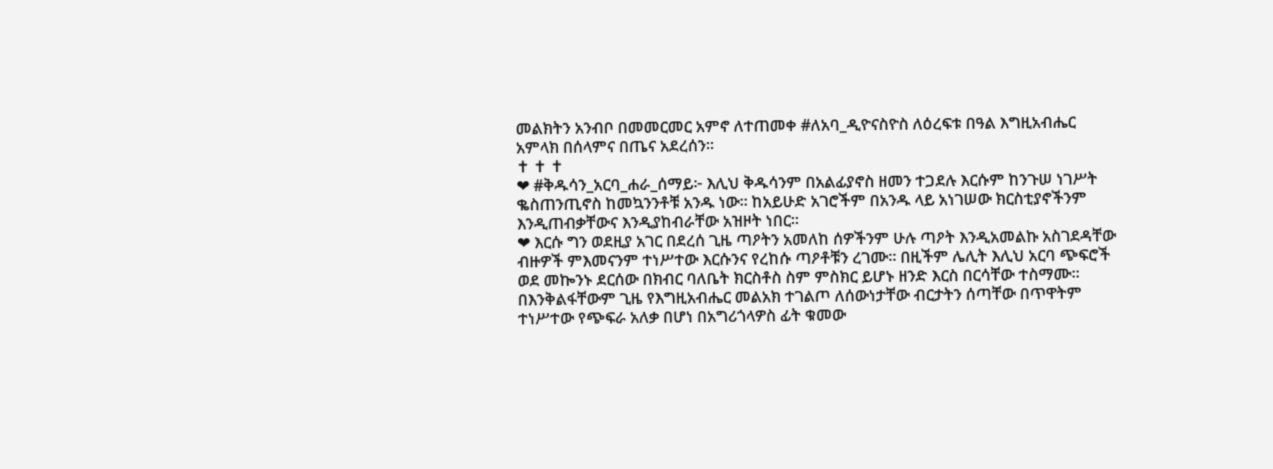መልክትን አንብቦ በመመርመር አምኖ ለተጠመቀ #ለአባ_ዲዮናስዮስ ለዕረፍቱ በዓል እግዚአብሔር አምላክ በሰላምና በጤና አደረሰን።
✝ ✝ ✝
❤ #ቅዱሳን_አርባ_ሐራ_ሰማይ፦ እሊህ ቅዱሳንም በአልፊያኖስ ዘመን ተጋደሉ እርሱም ከንጉሠ ነገሥት ቈስጠንጢኖስ ከመኳንንቶቹ አንዱ ነው። ከአይሁድ አገሮችም በአንዱ ላይ አነገሠው ክርስቲያኖችንም እንዲጠብቃቸውና እንዲያከብራቸው አዝዞት ነበር።
❤ እርሱ ግን ወደዚያ አገር በደረሰ ጊዜ ጣዖትን አመለከ ሰዎችንም ሁሉ ጣዖት እንዲአመልኩ አስገደዳቸው ብዙዎች ምእመናንም ተነሥተው እርሱንና የረከሱ ጣዖቶቹን ረገሙ። በዚችም ሌሊት እሊህ አርባ ጭፍሮች ወደ መኰንኑ ደርሰው በክብር ባለቤት ክርስቶስ ስም ምስክር ይሆኑ ዘንድ እርስ በርሳቸው ተስማሙ። በእንቅልፋቸውም ጊዜ የእግዚአብሔር መልአክ ተገልጦ ለሰውነታቸው ብርታትን ሰጣቸው በጥዋትም ተነሥተው የጭፍራ አለቃ በሆነ በአግሪጎላዎስ ፊት ቁመው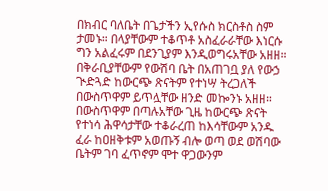በክብር ባለቤት በጌታችን ኢየሱስ ክርስቶስ ስም ታመኑ። በላያቸውም ተቆጥቶ አስፈራራቸው እነርሱ ግን አልፈሩም በደንጊያም እንዲወግሩአቸው አዘዘ። በቅራቢያቸውም የውሽባ ቤት በአጠገቧ ያለ የውኃ ጒድጓድ ከውርጭ ጽናትም የተነሣ ትረጋለች በውስጥዋም ይጥሏቸው ዘንድ መኰንኑ አዘዘ። በውስጥዋም በጣሉአቸው ጊዜ ከውርጭ ጽናት የተነሳ ሕዋሳታቸው ተቆራረጠ ከእሳቸውም አንዱ ፈራ ከዐዘቅቱም አወጡኝ ብሎ ወጣ ወደ ወሽባው ቤትም ገባ ፈጥኖም ሞተ ዋጋውንም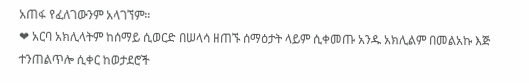አጠፋ የፈለገውንም አላገኘም።
❤ አርባ አክሊላትም ከሰማይ ሲወርድ በሠላሳ ዘጠኙ ሰማዕታት ላይም ሲቀመጡ አንዱ አክሊልም በመልአኩ እጅ ተንጠልጥሎ ሲቀር ከወታደሮች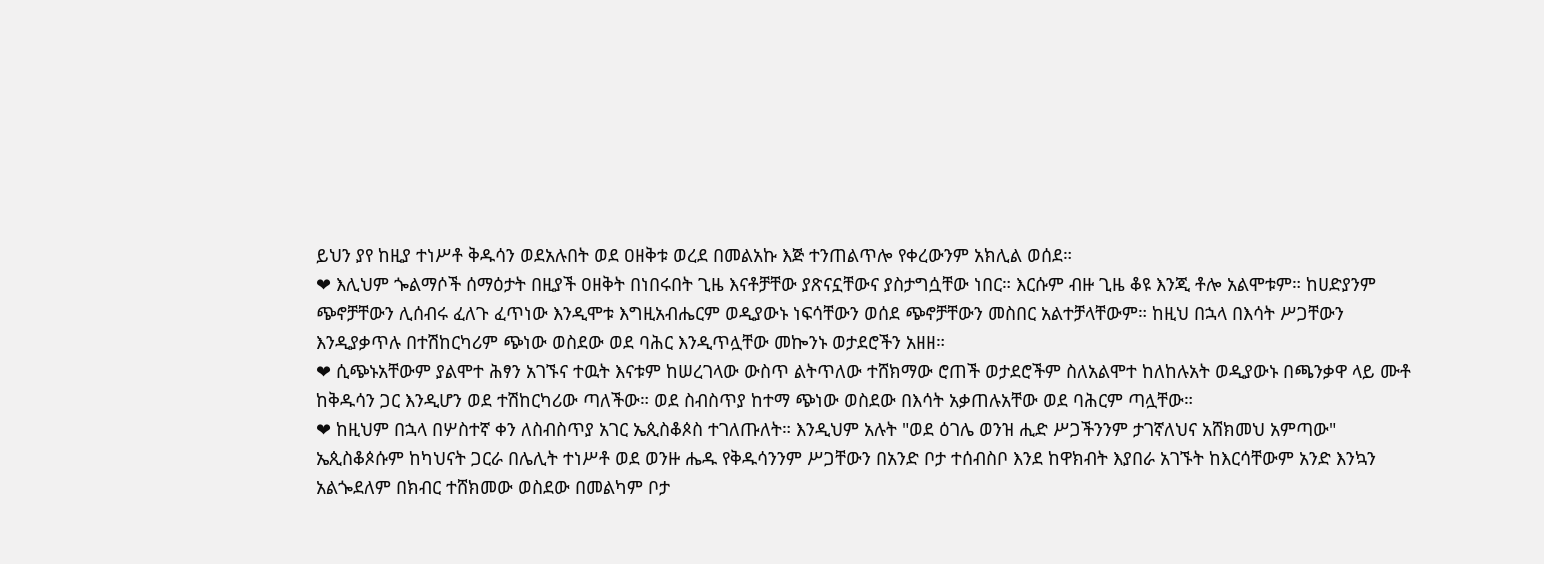ይህን ያየ ከዚያ ተነሥቶ ቅዱሳን ወደአሉበት ወደ ዐዘቅቱ ወረደ በመልአኩ እጅ ተንጠልጥሎ የቀረውንም አክሊል ወሰደ።
❤ እሊህም ጐልማሶች ሰማዕታት በዚያች ዐዘቅት በነበሩበት ጊዜ እናቶቻቸው ያጽናኗቸውና ያስታግሷቸው ነበር። እርሱም ብዙ ጊዜ ቆዩ እንጂ ቶሎ አልሞቱም። ከሀድያንም ጭኖቻቸውን ሊሰብሩ ፈለጉ ፈጥነው እንዲሞቱ እግዚአብሔርም ወዲያውኑ ነፍሳቸውን ወሰደ ጭኖቻቸውን መስበር አልተቻላቸውም። ከዚህ በኋላ በእሳት ሥጋቸውን እንዲያቃጥሉ በተሽከርካሪም ጭነው ወስደው ወደ ባሕር እንዲጥሏቸው መኰንኑ ወታደሮችን አዘዘ።
❤ ሲጭኑአቸውም ያልሞተ ሕፃን አገኙና ተዉት እናቱም ከሠረገላው ውስጥ ልትጥለው ተሸክማው ሮጠች ወታደሮችም ስለአልሞተ ከለከሉአት ወዲያውኑ በጫንቃዋ ላይ ሙቶ ከቅዱሳን ጋር እንዲሆን ወደ ተሽከርካሪው ጣለችው። ወደ ስብስጥያ ከተማ ጭነው ወስደው በእሳት አቃጠሉአቸው ወደ ባሕርም ጣሏቸው።
❤ ከዚህም በኋላ በሦስተኛ ቀን ለስብስጥያ አገር ኤጲስቆጶስ ተገለጡለት። እንዲህም አሉት "ወደ ዕገሌ ወንዝ ሒድ ሥጋችንንም ታገኛለህና አሸክመህ አምጣው" ኤጲስቆጶሱም ከካህናት ጋርራ በሌሊት ተነሥቶ ወደ ወንዙ ሔዱ የቅዱሳንንም ሥጋቸውን በአንድ ቦታ ተሰብስቦ እንደ ከዋክብት እያበራ አገኙት ከእርሳቸውም አንድ እንኳን አልጐደለም በክብር ተሸክመው ወስደው በመልካም ቦታ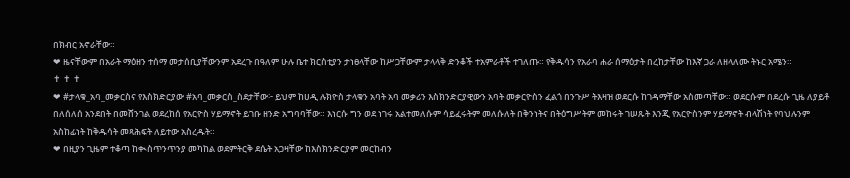በክብር አኖራቸው።
❤ ዜናቸውም በአራት ማዕዘን ተሰማ መታሰቢያቸውንም አደረጉ በዓለም ሁሉ ቤተ ክርስቲያን ታነፀላቸው ከሥጋቸውም ታላላቅ ድንቆች ተአምራቶች ተገለጡ። የቅዱሳን የአራባ ሐራ ሰማዕታት በረከታቸው ከእኛ ጋራ ለዘላለሙ ትኑር አሜን።
✝ ✝ ✝
❤ #ታላቁ_አባ_መቃርስና የእስክድርያው #አባ_መቃርስ_ስደታቸው፦ ይህም ከሀዲ ሉክዮስ ታላቁን አባት አባ መቃሪን እስክንድርያዊውን አባት መቃርዮስን ፈልጎ በንጉሥ ትእዛዝ ወደርሱ ከገዳማቸው አስመጣቸው። ወደርሱም በደረሱ ጊዜ ለያይቶ በለሰለሰ አንደበት በመሸንገል ወደረከሰ የአርዮስ ሃይማኖት ይገቡ ዘንድ አግባባቸው። እነርሱ ግን ወደ ነገሩ አልተመለሱም ሳይፈሩትም መለሱለት በቅንነትና በትዕግሥትም መከሩት ገሠጹት እንጂ የአርዮስንም ሃይማኖት ብላሽነት የባህሉንም አስከፊነት ከቅዱሳት መጻሕፍት ለይተው አስረዱት።
❤ በዚያን ጊዜም ተቆጣ ከቊስጥንጥንያ መካከል ወደምትርቅ ደሴት አጋዛቸው ከእስክንድርያም መርከብን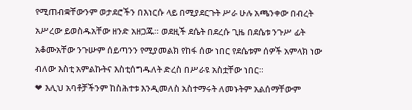የሚጠብቋቸውንም ወታደሮችን በእነርሱ ላይ በሚያደርጉት ሥራ ሁሉ አጫንቀው በብረት አሥረው ይወስዱአቸው ዘንድ አዘጋጁ። ወደዚች ደሴት በደረሱ ጊዜ በደሴቱ ንጉሥ ፊት አቆሙአቸው ንጉሡም ሰይጣንን የሚያመልክ የከፋ ሰው ነበር የደሴቱም ሰዎች አምላክ ነው ብለው እስቲ አምልኩትና እስቲሰግዱለት ድረስ በሥራዩ አስቷቸው ነበር።
❤ እሊህ አባቶቻችንም ከስሕተቱ እንዲመለስ አስተማሩት ለመኑትም አልሰማቸውም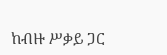ከብዙ ሥቃይ ጋር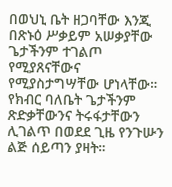በወህኒ ቤት ዘጋባቸው እንጂ በጽኑዕ ሥቃይም አሠቃያቸው ጌታችንም ተገልጦ የሚያጸናቸውና የሚያስታግሣቸው ሆነላቸው። የክብር ባለቤት ጌታችንም ጽድቃቸውንና ትሩፋታቸውን ሊገልጥ በወደደ ጊዜ የንጉሡን ልጅ ሰይጣን ያዛት።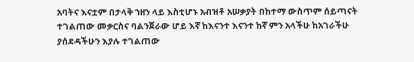አባትና እናቷም በታላቅ ኀዘን ላይ እስቲሆኑ አብዝቶ አሠቃያት በከተማ ውስጥም ሰይጣናት ተገልጠው መቃርስና ባልንጀራው ሆይ እኛ ከእናንተ እናንተ ከኛ ምን አላችሁ ከአገራችሁ ያሰደዳችሁን እያሉ ተገልጠው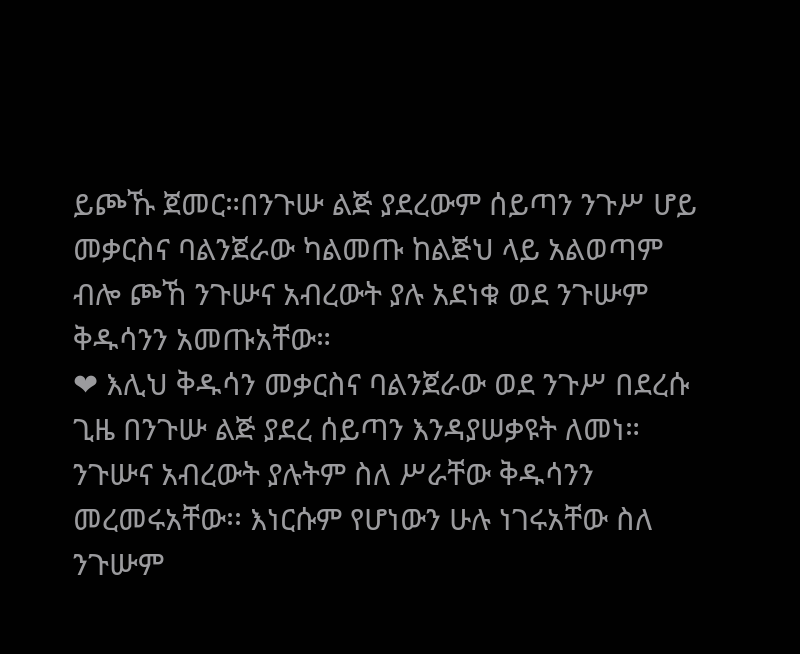ይጮኹ ጀመር።በንጉሡ ልጅ ያደረውም ሰይጣን ንጉሥ ሆይ መቃርስና ባልንጀራው ካልመጡ ከልጅህ ላይ አልወጣም ብሎ ጮኸ ንጉሡና አብረውት ያሉ አደነቁ ወደ ንጉሡም ቅዱሳንን አመጡአቸው።
❤ እሊህ ቅዱሳን መቃርስና ባልንጀራው ወደ ንጉሥ በደረሱ ጊዜ በንጉሡ ልጅ ያደረ ሰይጣን እንዳያሠቃዩት ለመነ። ንጉሡና አብረውት ያሉትም ስለ ሥራቸው ቅዱሳንን መረመሩአቸው፡፡ እነርሱም የሆነውን ሁሉ ነገሩአቸው ስለ ንጉሡም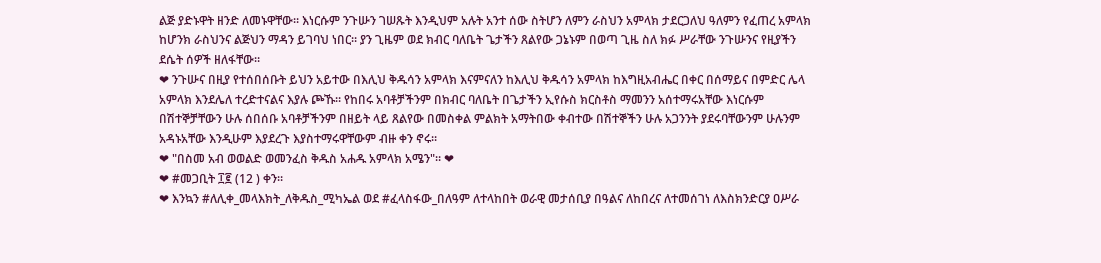ልጅ ያድኑዋት ዘንድ ለመኑዋቸው። እነርሱም ንጉሡን ገሠጹት እንዲህም አሉት አንተ ሰው ስትሆን ለምን ራስህን አምላክ ታደርጋለህ ዓለምን የፈጠረ አምላክ ከሆንክ ራስህንና ልጅህን ማዳን ይገባህ ነበር። ያን ጊዜም ወደ ክብር ባለቤት ጌታችን ጸልየው ጋኔኑም በወጣ ጊዜ ስለ ክፉ ሥራቸው ንጉሡንና የዚያችን ደሴት ሰዎች ዘለፋቸው።
❤ ንጉሡና በዚያ የተሰበሰቡት ይህን አይተው በእሊህ ቅዱሳን አምላክ እናምናለን ከእሊህ ቅዱሳን አምላክ ከእግዚአብሔር በቀር በሰማይና በምድር ሌላ አምላክ እንደሌለ ተረድተናልና እያሉ ጮኹ። የከበሩ አባቶቻችንም በክብር ባለቤት በጌታችን ኢየሱስ ክርስቶስ ማመንን አሰተማሩአቸው እነርሱም በሽተኞቻቸውን ሁሉ ሰበሰቡ አባቶቻችንም በዘይት ላይ ጸልየው በመስቀል ምልክት አማትበው ቀብተው በሽተኞችን ሁሉ አጋንንት ያደሩባቸውንም ሁሉንም አዳኑአቸው እንዲሁም እያደረጉ እያስተማሩዋቸውም ብዙ ቀን ኖሩ።
❤ "በስመ አብ ወወልድ ወመንፈስ ቅዱስ አሐዱ አምላክ አሜን"። ❤
❤ #መጋቢት ፲፪ (12 ) ቀን።
❤ እንኳን #ለሊቀ_መላእክት_ለቅዱስ_ሚካኤል ወደ #ፈላስፋው_በለዓም ለተላከበት ወራዊ መታሰቢያ በዓልና ለከበረና ለተመሰገነ ለእስክንድርያ ዐሥራ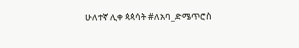ሁለተኛ ሊቀ ጳጳሳት #ለአባ_ድሜጥሮስ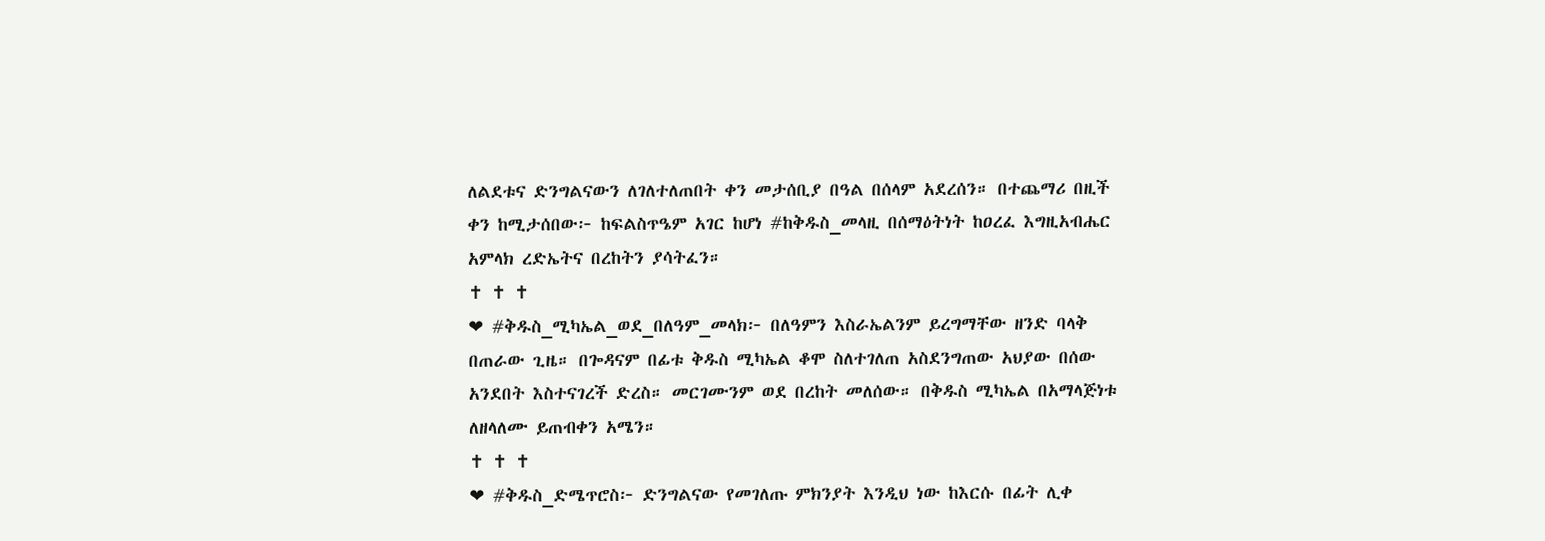ለልደቱና ድንግልናውን ለገለተለጠበት ቀን መታሰቢያ በዓል በሰላም አደረሰን። በተጨማሪ በዚች ቀን ከሚታሰበው፦ ከፍልስጥዔም አገር ከሆነ #ከቅዱስ_መላዚ በሰማዕትነት ከዐረፈ እግዚአብሔር አምላክ ረድኤትና በረከትን ያሳትፈን።
✝ ✝ ✝
❤ #ቅዱስ_ሚካኤል_ወደ_በለዓም_መላክ፦ በለዓምን እስራኤልንም ይረግማቸው ዘንድ ባላቅ በጠራው ጊዜ። በጐዳናም በፊቱ ቅዱስ ሚካኤል ቆሞ ስለተገለጠ አስደንግጠው አህያው በሰው አንደበት እስተናገረች ድረስ። መርገሙንም ወደ በረከት መለሰው። በቅዱስ ሚካኤል በአማላጅነቱ ለዘላለሙ ይጠብቀን አሜን።
✝ ✝ ✝
❤ #ቅዱስ_ድሜጥሮስ፦ ድንግልናው የመገለጡ ምክንያት እንዲህ ነው ከእርሱ በፊት ሊቀ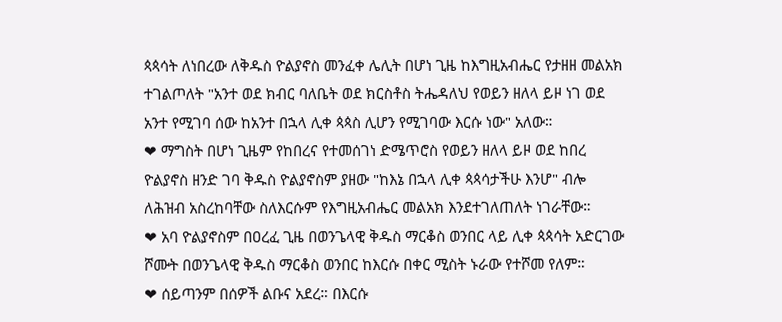ጳጳሳት ለነበረው ለቅዱስ ዮልያኖስ መንፈቀ ሌሊት በሆነ ጊዜ ከእግዚአብሔር የታዘዘ መልአክ ተገልጦለት "አንተ ወደ ክብር ባለቤት ወደ ክርስቶስ ትሔዳለህ የወይን ዘለላ ይዞ ነገ ወደ አንተ የሚገባ ሰው ከአንተ በኋላ ሊቀ ጳጳስ ሊሆን የሚገባው እርሱ ነው" አለው።
❤ ማግስት በሆነ ጊዜም የከበረና የተመሰገነ ድሜጥሮስ የወይን ዘለላ ይዞ ወደ ከበረ ዮልያኖስ ዘንድ ገባ ቅዱስ ዮልያኖስም ያዘው "ከእኔ በኋላ ሊቀ ጳጳሳታችሁ እንሆ" ብሎ ለሕዝብ አስረከባቸው ስለእርሱም የእግዚአብሔር መልአክ እንደተገለጠለት ነገራቸው።
❤ አባ ዮልያኖስም በዐረፈ ጊዜ በወንጌላዊ ቅዱስ ማርቆስ ወንበር ላይ ሊቀ ጳጳሳት አድርገው ሾሙት በወንጌላዊ ቅዱስ ማርቆስ ወንበር ከእርሱ በቀር ሚስት ኑራው የተሾመ የለም።
❤ ሰይጣንም በሰዎች ልቡና አደረ። በእርሱ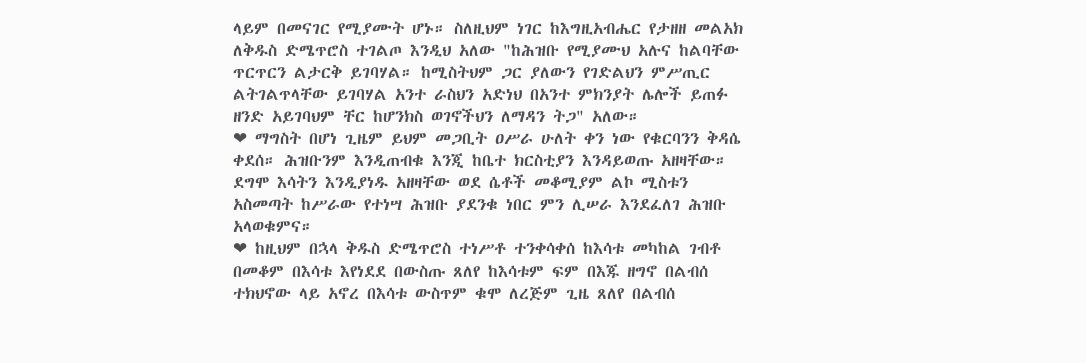ላይም በመናገር የሚያሙት ሆኑ። ስለዚህም ነገር ከእግዚአብሔር የታዘዘ መልአክ ለቅዱስ ድሜጥሮስ ተገልጦ እንዲህ አለው "ከሕዝቡ የሚያሙህ አሉና ከልባቸው ጥርጥርን ልታርቅ ይገባሃል። ከሚስትህም ጋር ያለውን የገድልህን ምሥጢር ልትገልጥላቸው ይገባሃል አንተ ራስህን አድነህ በአንተ ምክንያት ሌሎች ይጠፉ ዘንድ አይገባህም ቸር ከሆንክስ ወገኖችህን ለማዳን ትጋ" አለው።
❤ ማግስት በሆነ ጊዜም ይህም መጋቢት ዐሥራ ሁለት ቀን ነው የቁርባንን ቅዳሴ ቀደሰ። ሕዝቡንም እንዲጠብቁ እንጂ ከቤተ ክርስቲያን እንዳይወጡ አዘዛቸው። ደግሞ እሳትን እንዲያነዱ አዘዛቸው ወደ ሴቶች መቆሚያም ልኮ ሚስቱን አስመጣት ከሥራው የተነሣ ሕዝቡ ያደንቁ ነበር ምን ሊሠራ እንደፈለገ ሕዝቡ አላወቁምና።
❤ ከዚህም በኋላ ቅዱስ ድሜጥሮስ ተነሥቶ ተንቀሳቀሰ ከእሳቱ መካከል ገብቶ በመቆም በእሳቱ እየነደደ በውስጡ ጸለየ ከእሳቱም ፍም በእጁ ዘግኖ በልብሰ ተክህኖው ላይ አኖረ በእሳቱ ውስጥም ቁሞ ለረጅም ጊዜ ጸለየ በልብሰ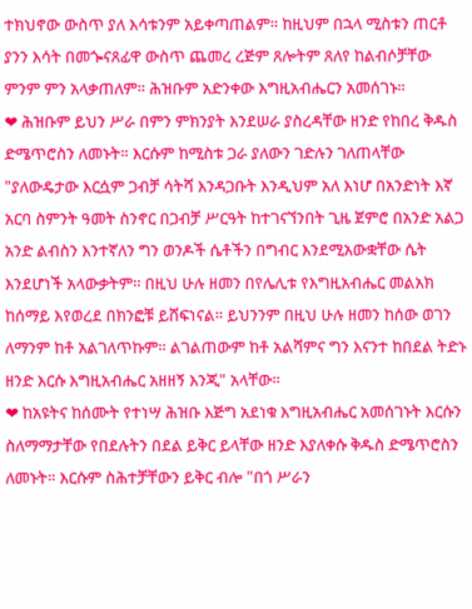ተክህኖው ውስጥ ያለ እሳቱንም አይቀጣጠልም። ከዚህም በኋላ ሚስቱን ጠርቶ ያንን እሳት በመጐናጸፊዋ ውስጥ ጨመረ ረጅም ጸሎትም ጸለየ ከልብሶቻቸው ምንም ምን አላቃጠለም። ሕዝቡም አድንቀው እግዚአብሔርን አመሰገኑ።
❤ ሕዝቡም ይህን ሥራ በምን ምክንያት እንደሠራ ያስረዳቸው ዘንድ የከበረ ቅዱስ ድሜጥሮስን ለመኑት። እርሱም ከሚስቱ ጋራ ያለውን ገድሉን ገለጠላቸው "ያለውዴታው እርሷም ጋብቻ ሳትሻ እንዳጋቡት እንዲህም አለ እነሆ በአንድነት እኛ አርባ ስምንት ዓመት ስንኖር በጋብቻ ሥርዓት ከተገናኘንበት ጊዜ ጀምሮ በአንድ አልጋ አንድ ልብስን እንተኛለን ግን ወንዶች ሴቶችን በግብር እንደሚአውቋቸው ሴት እንደሆነች አላውቃትም። በዚህ ሁሉ ዘመን በየሌሊቱ የእግዚአብሔር መልአክ ከሰማይ እየወረደ በክንፎቹ ይሸፍነናል። ይህንንም በዚህ ሁሉ ዘመን ከሰው ወገን ለማንም ከቶ አልገለጥኩም። ልገልጠውም ከቶ አልሻምና ግን እናንተ ከበደል ትድኑ ዘንድ እርሱ እግዚአብሔር አዘዘኝ እንጂ" አላቸው።
❤ ከአዩትና ከሰሙት የተነሣ ሕዝቡ እጅግ አደነቁ እግዚአብሔር አመሰገኑት እርሱን ስለማማታቸው የበደሉትን በደል ይቅር ይላቸው ዘንድ እያለቀሱ ቅዱስ ድሜጥሮስን ለመኑት። እርሱም ስሕተቻቸውን ይቅር ብሎ "በጎ ሥራን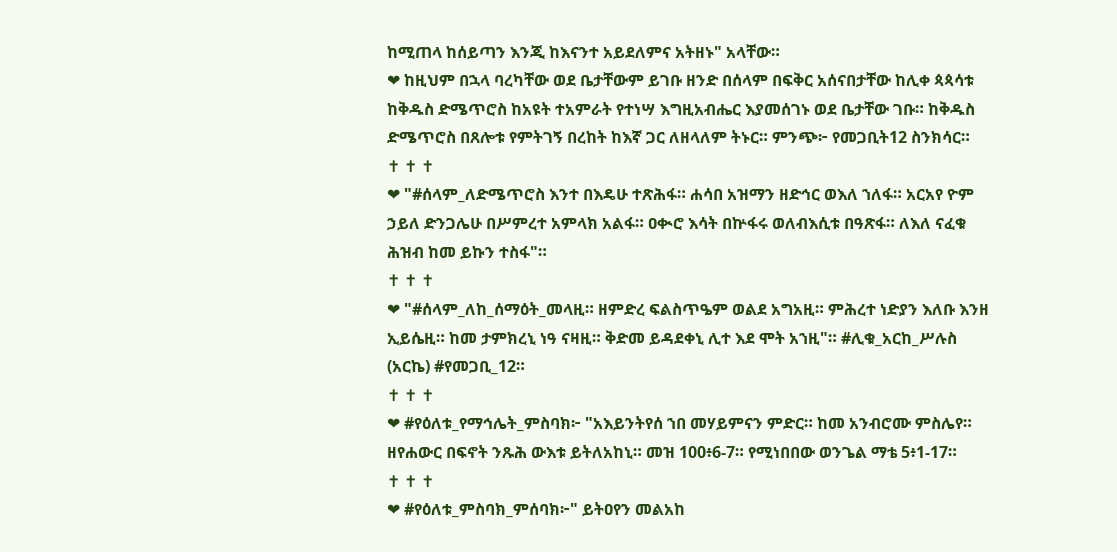ከሚጠላ ከሰይጣን እንጂ ከእናንተ አይደለምና አትዘኑ" አላቸው።
❤ ከዚህም በኋላ ባረካቸው ወደ ቤታቸውም ይገቡ ዘንድ በሰላም በፍቅር አሰናበታቸው ከሊቀ ጳጳሳቱ ከቅዱስ ድሜጥሮስ ከአዩት ተአምራት የተነሣ እግዚአብሔር እያመሰገኑ ወደ ቤታቸው ገቡ። ከቅዱስ ድሜጥሮስ በጸሎቱ የምትገኝ በረከት ከእኛ ጋር ለዘላለም ትኑር። ምንጭ፦ የመጋቢት12 ስንክሳር።
✝ ✝ ✝
❤ "#ሰላም_ለድሜጥሮስ እንተ በእዴሁ ተጽሕፋ። ሐሳበ አዝማን ዘድኅር ወእለ ኀለፋ። አርአየ ዮም ኃይለ ድንጋሌሁ በሥምረተ አምላክ አልፋ። ዐቊሮ እሳት በኵፋሩ ወለብእሲቱ በዓጽፋ። ለእለ ናፈቁ ሕዝብ ከመ ይኩን ተስፋ"።
✝ ✝ ✝
❤ "#ሰላም_ለከ_ሰማዕት_መላዚ። ዘምድረ ፍልስጥዔም ወልደ አግአዚ። ምሕረተ ነድያን እለቡ እንዘ ኢይሴዚ። ከመ ታምክረኒ ነዓ ናዛዚ። ቅድመ ይዳደቀኒ ሊተ እደ ሞት አኀዚ"። #ሊቁ_አርከ_ሥሉስ (አርኬ) #የመጋቢ_12።
✝ ✝ ✝
❤ #የዕለቱ_የማኅሌት_ምስባክ፦ "አእይንትየሰ ኀበ መሃይምናን ምድር። ከመ አንብሮሙ ምስሌየ። ዘየሐውር በፍኖት ንጹሕ ውእቱ ይትለአከኒ። መዝ 100፥6-7። የሚነበበው ወንጌል ማቴ 5፥1-17።
✝ ✝ ✝
❤ #የዕለቱ_ምስባክ_ምሰባክ፦" ይትዐየን መልአከ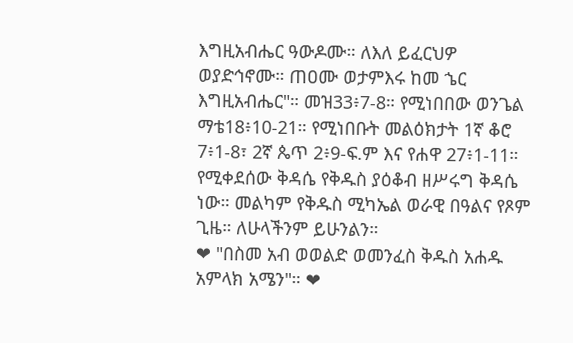እግዚአብሔር ዓውዶሙ። ለእለ ይፈርህዎ ወያድኅኖሙ። ጠዐሙ ወታምእሩ ከመ ኄር እግዚአብሔር"። መዝ33፥7-8። የሚነበበው ወንጌል ማቴ18፥10-21። የሚነበቡት መልዕክታት 1ኛ ቆሮ 7፥1-8፣ 2ኛ ጴጥ 2፥9-ፍ.ም እና የሐዋ 27፥1-11። የሚቀደሰው ቅዳሴ የቅዱስ ያዕቆብ ዘሥሩግ ቅዳሴ ነው። መልካም የቅዱስ ሚካኤል ወራዊ በዓልና የጾም ጊዜ። ለሁላችንም ይሁንልን።
❤ "በስመ አብ ወወልድ ወመንፈስ ቅዱስ አሐዱ አምላክ አሜን"። ❤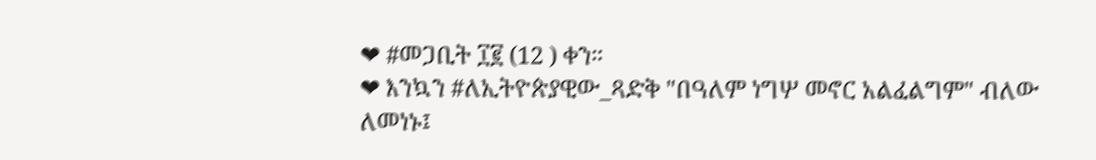❤ #መጋቢት ፲፪ (12 ) ቀን።
❤ እንኳን #ለኢትዮጵያዊው_ጻድቅ "በዓለም ነግሦ መኖር አልፈልግም" ብለው ለመነኑ፤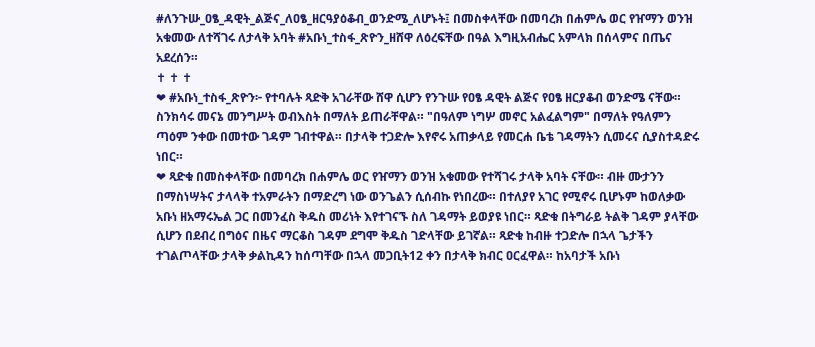#ለንጉሡ_ዐፄ_ዳዊት_ልጅና_ለዐፄ_ዘርዓያዕቆብ_ወንድሜ_ለሆኑት፤ በመስቀላቸው በመባረክ በሐምሌ ወር የዠማን ወንዝ አቁመው ለተሻገሩ ለታላቅ አባት #አቡነ_ተስፋ_ጽዮን_ዘሸዋ ለዕረፍቸው በዓል እግዚአብሔር አምላክ በሰላምና በጤና አደረሰን።
✝ ✝ ✝
❤ #አቡነ_ተስፋ_ጽዮን፦ የተባሉት ጻድቅ አገራቸው ሸዋ ሲሆን የንጉሡ የዐፄ ዳዊት ልጅና የዐፄ ዘርያቆብ ወንድሜ ናቸው። ስንክሳሩ መናኔ መንግሥት ወብእስት በማለት ይጠራቸዋል። "በዓለም ነግሦ መኖር አልፈልግም" በማለት የዓለምን ጣዕም ንቀው በመተው ገዳም ገብተዋል። በታላቅ ተጋድሎ እየኖሩ አጠቃላይ የመርሐ ቤቴ ገዳማትን ሲመሩና ሲያስተዳድሩ ነበር።
❤ ጻድቁ በመስቀላቸው በመባረክ በሐምሌ ወር የዠማን ወንዝ አቁመው የተሻገሩ ታላቅ አባት ናቸው። ብዙ ሙታንን በማስነሣትና ታላላቅ ተአምራትን በማድረግ ነው ወንጌልን ሲሰብኩ የነበረው። በተለያየ አገር የሚኖሩ ቢሆኑም ከወለቃው አቡነ ዘአማሩኤል ጋር በመንፈስ ቅዱስ መሪነት እየተገናኙ ስለ ገዳማት ይወያዩ ነበር። ጻድቁ በትግራይ ትልቅ ገዳም ያላቸው ሲሆን በደብረ በግዕና በዜና ማርቆስ ገዳም ደግሞ ቅዱስ ገድላቸው ይገኛል። ጻድቁ ከብዙ ተጋድሎ በኋላ ጌታችን ተገልጦላቸው ታላቅ ቃልኪዳን ከሰጣቸው በኋላ መጋቢት12 ቀን በታላቅ ክብር ዐርፈዋል። ከአባታች አቡነ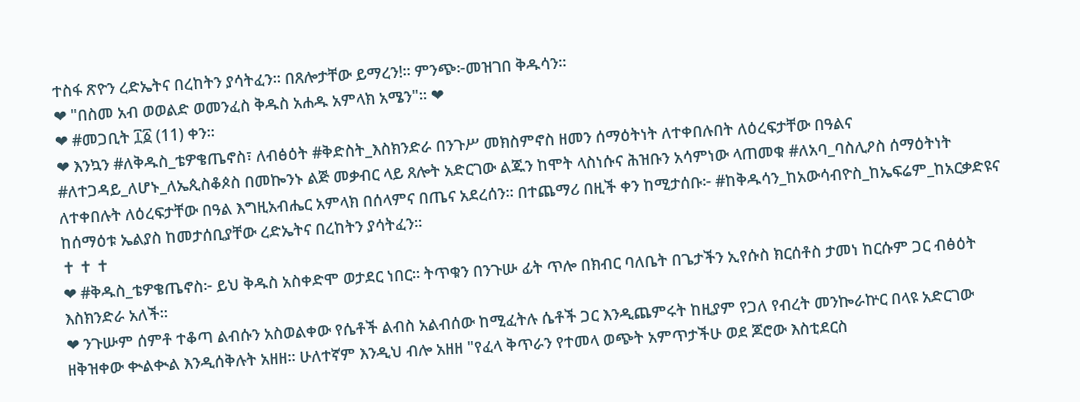ተስፋ ጽዮን ረድኤትና በረከትን ያሳትፈን። በጸሎታቸው ይማረን!። ምንጭ፦መዝገበ ቅዱሳን።
❤ "በስመ አብ ወወልድ ወመንፈስ ቅዱስ አሐዱ አምላክ አሜን"። ❤
❤ #መጋቢት ፲፩ (11) ቀን።
❤ እንኳን #ለቅዱስ_ቴዎቄጤኖስ፣ ለብፅዕት #ቅድስት_እስክንድራ በንጉሥ መክስምኖስ ዘመን ሰማዕትነት ለተቀበሉበት ለዕረፍታቸው በዓልና #ለተጋዳይ_ለሆኑ_ለኤጲስቆጶስ በመኰንኑ ልጅ መቃብር ላይ ጸሎት አድርገው ልጁን ከሞት ላስነሱና ሕዝቡን አሳምነው ላጠመቁ #ለአባ_ባስሊዖስ ሰማዕትነት ለተቀበሉት ለዕረፍታቸው በዓል እግዚአብሔር አምላክ በሰላምና በጤና አደረሰን። በተጨማሪ በዚች ቀን ከሚታሰቡ፦ #ከቅዱሳን_ከአውሳብዮስ_ከኤፍሬም_ከአርቃድዩና ከሰማዕቱ ኤልያስ ከመታሰቢያቸው ረድኤትና በረከትን ያሳትፈን።
✝ ✝ ✝
❤ #ቅዱስ_ቴዎቄጤኖስ፦ ይህ ቅዱስ አስቀድሞ ወታደር ነበር። ትጥቁን በንጉሡ ፊት ጥሎ በክብር ባለቤት በጌታችን ኢየሱስ ክርሰቶስ ታመነ ከርሱም ጋር ብፅዕት እስክንድራ አለች።
❤ ንጉሡም ሰምቶ ተቆጣ ልብሱን አስወልቀው የሴቶች ልብስ አልብሰው ከሚፈትሉ ሴቶች ጋር እንዲጨምሩት ከዚያም የጋለ የብረት መንኰራኵር በላዩ አድርገው ዘቅዝቀው ቊልቊል እንዲሰቅሉት አዘዘ። ሁለተኛም እንዲህ ብሎ አዘዘ "የፈላ ቅጥራን የተመላ ወጭት አምጥታችሁ ወደ ጆሮው እስቲደርስ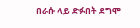በራሱ ላይ ድፉበት ደግሞ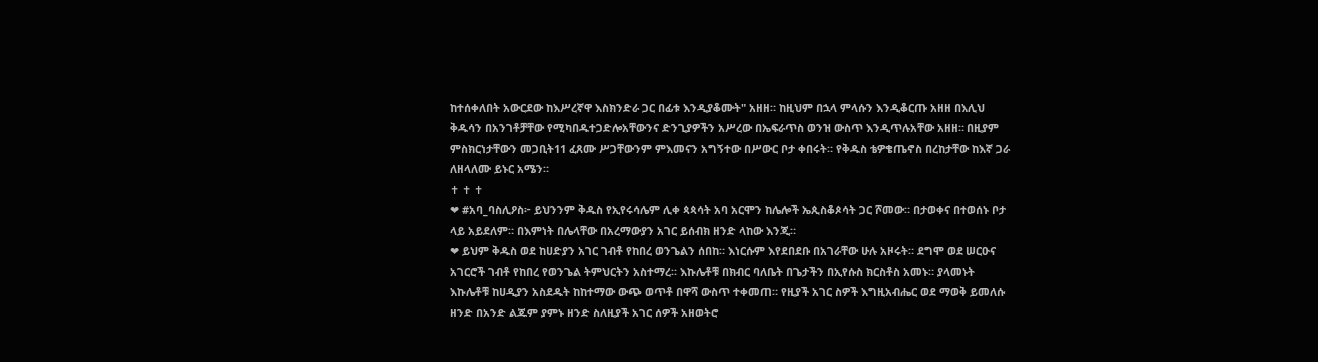ከተሰቀለበት አውርደው ከእሥረኛዋ እስክንድራ ጋር በፊቱ እንዲያቆሙት" አዘዘ። ከዚህም በኋላ ምላሱን እንዲቆርጡ አዘዘ በእሊህ ቅዱሳን በአንገቶቻቸው የሚካበዱተጋድሎአቸውንና ድንጊያዎችን አሥረው በኤፍራጥስ ወንዝ ውስጥ እንዲጥሉአቸው አዘዘ። በዚያም ምስክርነታቸውን መጋቢት11 ፈጸሙ ሥጋቸውንም ምእመናን አግኝተው በሥውር ቦታ ቀበሩት። የቅዱስ ቴዎቄጤኖስ በረከታቸው ከእኛ ጋራ ለዘላለሙ ይኑር አሜን።
✝ ✝ ✝
❤ #አባ_ባስሊዖስ፦ ይህንንም ቅዱስ የኢየሩሳሌም ሊቀ ጳጳሳት አባ አርሞን ከሌሎች ኤጲስቆጶሳት ጋር ሾመው። በታወቀና በተወሰኑ ቦታ ላይ አይደለም። በእምነት በሌላቸው በአረማውያን አገር ይሰብክ ዘንድ ላከው እንጂ።
❤ ይህም ቅዱስ ወደ ከሀድያን አገር ገብቶ የከበረ ወንጌልን ሰበከ። እነርሱም እየደበደቡ በአገራቸው ሁሉ አዞሩት። ደግሞ ወደ ሠርዑና አገርሮች ገብቶ የከበረ የወንጌል ትምህርትን አስተማረ። እኩሌቶቹ በክብር ባለቤት በጌታችን በኢየሱስ ክርስቶስ አመኑ። ያላመኑት እኩሌቶቹ ከሀዲያን አስደዱት ከከተማው ውጭ ወጥቶ በዋሻ ውስጥ ተቀመጠ። የዚያች አገር ስዎች እግዚአብሔር ወደ ማወቅ ይመለሱ ዘንድ በአንድ ልጁም ያምኑ ዘንድ ስለዚያች አገር ሰዎች አዘወትሮ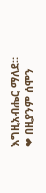እግዚአብሔር ማለደ።
❤ በዚያንም ሰሞን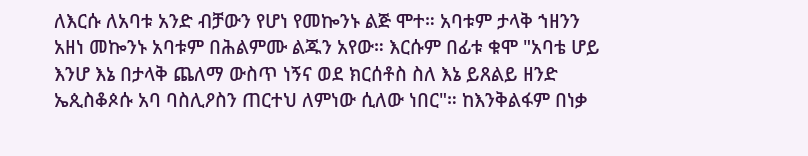ለእርሱ ለአባቱ አንድ ብቻውን የሆነ የመኰንኑ ልጅ ሞተ። አባቱም ታላቅ ኀዘንን አዘነ መኰንኑ አባቱም በሕልምሙ ልጁን አየው። እርሱም በፊቱ ቁሞ "አባቴ ሆይ እንሆ እኔ በታላቅ ጨለማ ውስጥ ነኝና ወደ ክርሰቶስ ስለ እኔ ይጸልይ ዘንድ ኤጲስቆጶሱ አባ ባስሊዖስን ጠርተህ ለምነው ሲለው ነበር"። ከእንቅልፋም በነቃ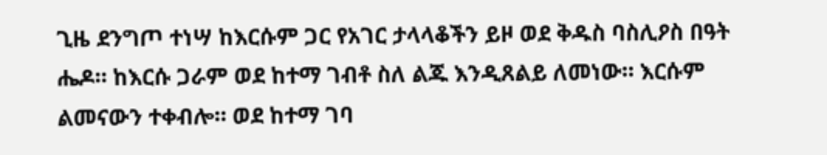ጊዜ ደንግጦ ተነሣ ከእርሱም ጋር የአገር ታላላቆችን ይዞ ወደ ቅዱስ ባስሊዖስ በዓት ሔዶ። ከእርሱ ጋራም ወደ ከተማ ገብቶ ስለ ልጁ እንዲጸልይ ለመነው። እርሱም ልመናውን ተቀብሎ። ወደ ከተማ ገባ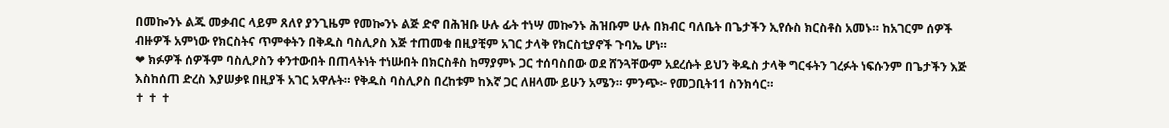በመኰንኑ ልጁ መቃብር ላይም ጸለየ ያንጊዜም የመኰንኑ ልጅ ድኖ በሕዝቡ ሁሉ ፊት ተነሣ መኰንኑ ሕዝቡም ሁሉ በክብር ባለቤት በጌታችን ኢየሱስ ክርስቶስ አመኑ። ከአገርም ሰዎች ብዙዎች አምነው የክርስትና ጥምቀትን በቅዱስ ባስሊዖስ እጅ ተጠመቁ በዚያቺም አገር ታላቅ የክርስቲያኖች ጉባኤ ሆነ።
❤ ክፉዎች ሰዎችም ባስሊዖስን ቀንተውበት በጠላትነት ተነሡበት በክርስቶስ ከማያምኑ ጋር ተሰባስበው ወደ ሸንጓቸውም አደረሱት ይህን ቅዱስ ታላቅ ግርፋትን ገረፉት ነፍሱንም በጌታችን እጅ እስከሰጠ ድረስ እያሠቃዩ በዚያች አገር አዋሉት። የቅዱስ ባስሊዖስ በረከቱም ከእኛ ጋር ለዘላሙ ይሁን አሜን። ምንጭ፦ የመጋቢት11 ስንክሳር።
✝ ✝ ✝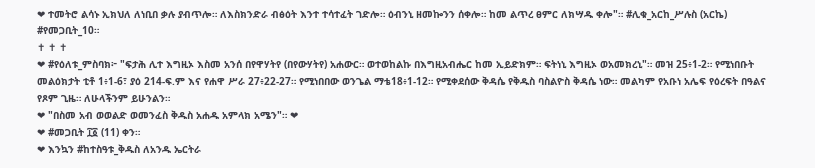❤ ተመትሮ ልሳኑ ኢክህለ ለነቢበ ቃሉ ያብጥሎ። ለእስክንድራ ብፅዕት እንተ ተሳተፈት ገድሎ። ዕብንኒ ዘመኰንን ሰቀሎ። ከመ ልጥረ ፀምር ለክሣዱ ቀሎ"። #ሊቁ_አርከ_ሥሉስ (አርኬ) #የመጋቢት_10።
✝ ✝ ✝
❤ #የዕለቱ_ምስባክ፦ "ፍታሕ ሊተ እግዚኦ እስመ አንሰ በየዋሃትየ (በየውሃትየ) አሐውር። ወተወከልኩ በእግዚአብሔር ከመ ኢይድክም። ፍትነኒ እግዚኦ ወአመክረኒ"። መዝ 25፥1-2። የሚነበቡት መልዕክታት ቲቶ 1፥1-6፣ ያዕ 214-ፍ.ም እና የሐዋ ሥራ 27፥22-27። የሚነበበው ወንጌል ማቴ18፥1-12። የሚቀደሰው ቅዳሴ የቅዱስ ባስልዮስ ቅዳሴ ነው። መልካም የአቡነ አሌፍ የዕረፍት በዓልና የጾም ጊዜ። ለሁላችንም ይሁንልን።
❤ "በስመ አብ ወወልድ ወመንፈስ ቅዱስ አሐዱ አምላክ አሜን"። ❤
❤ #መጋቢት ፲፩ (11) ቀን።
❤ እንኳን #ከተስዓቱ_ቅዱስ ለአንዱ ኤርትራ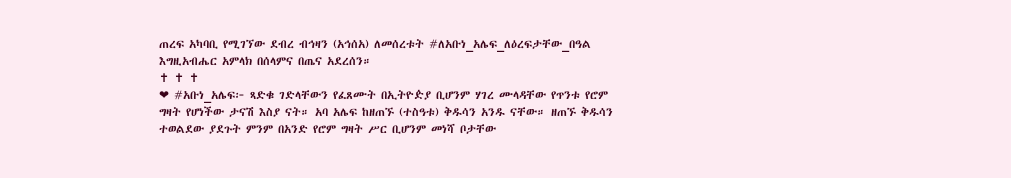ጠረፍ አካባቢ የሚገኘው ደብረ ብኅዛን (አኅሰአ) ለመሰረቱት #ለአቡነ_አሌፍ_ለዕረፍታቸው_በዓል እግዚአብሔር አምላክ በሰላምና በጤና አደረሰን።
✝ ✝ ✝
❤ #አቡነ_አሌፍ፦ ጻድቁ ገድላቸውን የፈጸሙት በኢትዮዽያ ቢሆንም ሃገረ ሙላዳቸው የጥንቱ የሮም ግዛት የሆነችው ታናሽ እስያ ናት። አባ አሌፍ ከዘጠኙ (ተስዓቱ) ቅዱሳን አንዱ ናቸው። ዘጠኙ ቅዱሳን ተወልደው ያደጉት ምንም በአንድ የሮም ግዛት ሥር ቢሆንም መነሻ ቦታቸው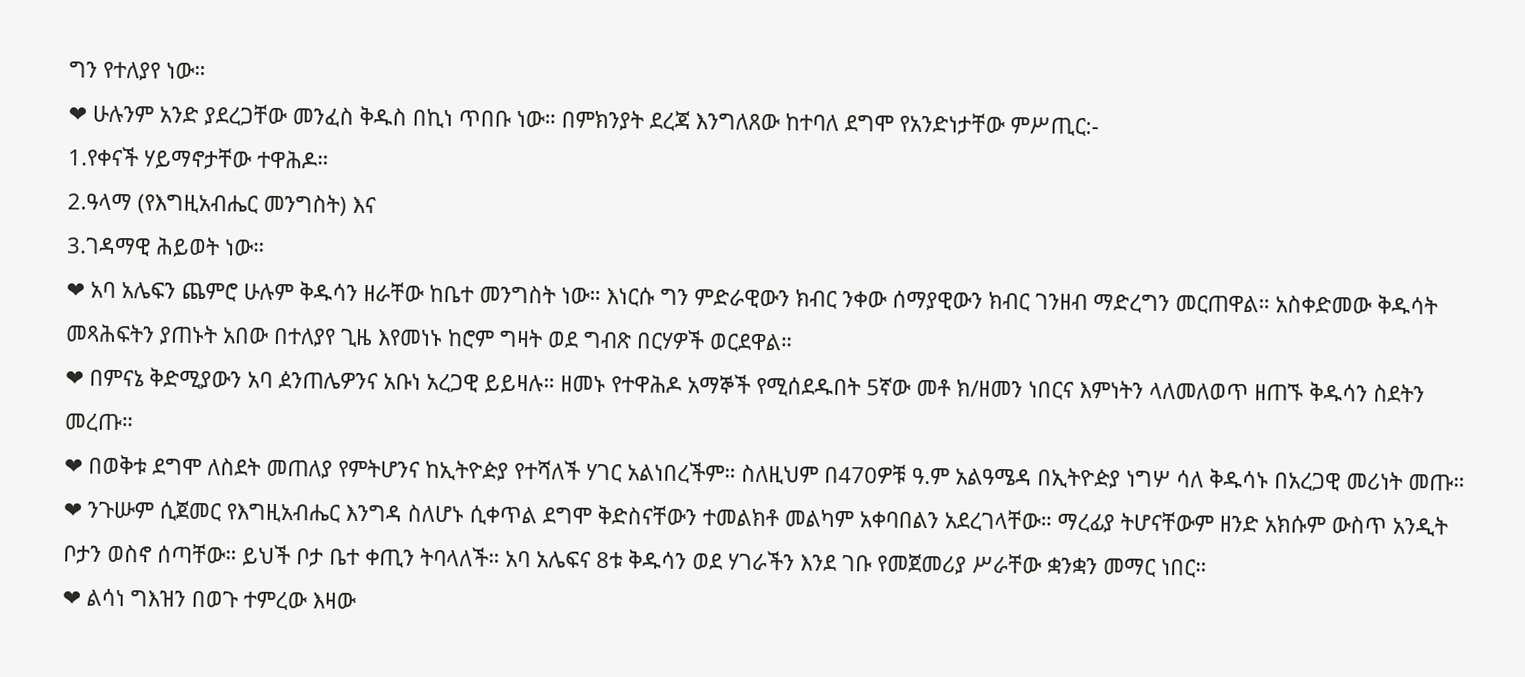ግን የተለያየ ነው።
❤ ሁሉንም አንድ ያደረጋቸው መንፈስ ቅዱስ በኪነ ጥበቡ ነው። በምክንያት ደረጃ እንግለጸው ከተባለ ደግሞ የአንድነታቸው ምሥጢር:-
1.የቀናች ሃይማኖታቸው ተዋሕዶ።
2.ዓላማ (የእግዚአብሔር መንግስት) እና
3.ገዳማዊ ሕይወት ነው።
❤ አባ አሌፍን ጨምሮ ሁሉም ቅዱሳን ዘራቸው ከቤተ መንግስት ነው። እነርሱ ግን ምድራዊውን ክብር ንቀው ሰማያዊውን ክብር ገንዘብ ማድረግን መርጠዋል። አስቀድመው ቅዱሳት መጻሕፍትን ያጠኑት አበው በተለያየ ጊዜ እየመነኑ ከሮም ግዛት ወደ ግብጽ በርሃዎች ወርደዋል።
❤ በምናኔ ቅድሚያውን አባ ዸንጠሌዎንና አቡነ አረጋዊ ይይዛሉ። ዘመኑ የተዋሕዶ አማኞች የሚሰደዱበት 5ኛው መቶ ክ/ዘመን ነበርና እምነትን ላለመለወጥ ዘጠኙ ቅዱሳን ስደትን መረጡ።
❤ በወቅቱ ደግሞ ለስደት መጠለያ የምትሆንና ከኢትዮዽያ የተሻለች ሃገር አልነበረችም። ስለዚህም በ470ዎቹ ዓ.ም አልዓሜዳ በኢትዮዽያ ነግሦ ሳለ ቅዱሳኑ በአረጋዊ መሪነት መጡ።
❤ ንጉሡም ሲጀመር የእግዚአብሔር እንግዳ ስለሆኑ ሲቀጥል ደግሞ ቅድስናቸውን ተመልክቶ መልካም አቀባበልን አደረገላቸው። ማረፊያ ትሆናቸውም ዘንድ አክሱም ውስጥ አንዲት ቦታን ወስኖ ሰጣቸው። ይህች ቦታ ቤተ ቀጢን ትባላለች። አባ አሌፍና 8ቱ ቅዱሳን ወደ ሃገራችን እንደ ገቡ የመጀመሪያ ሥራቸው ቋንቋን መማር ነበር።
❤ ልሳነ ግእዝን በወጉ ተምረው እዛው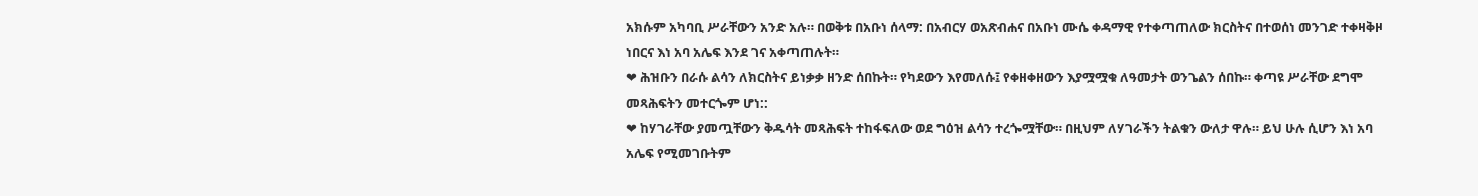አክሱም አካባቢ ሥራቸውን አንድ አሉ። በወቅቱ በአቡነ ሰላማ: በአብርሃ ወአጽብሐና በአቡነ ሙሴ ቀዳማዊ የተቀጣጠለው ክርስትና በተወሰነ መንገድ ተቀዛቅዞ ነበርና እነ አባ አሌፍ እንደ ገና አቀጣጠሉት።
❤ ሕዝቡን በራሱ ልሳን ለክርስትና ይነቃቃ ዘንድ ሰበኩት። የካደውን እየመለሱ፤ የቀዘቀዘውን እያሟሟቁ ለዓመታት ወንጌልን ሰበኩ። ቀጣዩ ሥራቸው ደግሞ መጻሕፍትን መተርጐም ሆነ::
❤ ከሃገራቸው ያመጧቸውን ቅዱሳት መጻሕፍት ተከፋፍለው ወደ ግዕዝ ልሳን ተረጐሟቸው። በዚህም ለሃገራችን ትልቁን ውለታ ዋሉ። ይህ ሁሉ ሲሆን እነ አባ አሌፍ የሚመገቡትም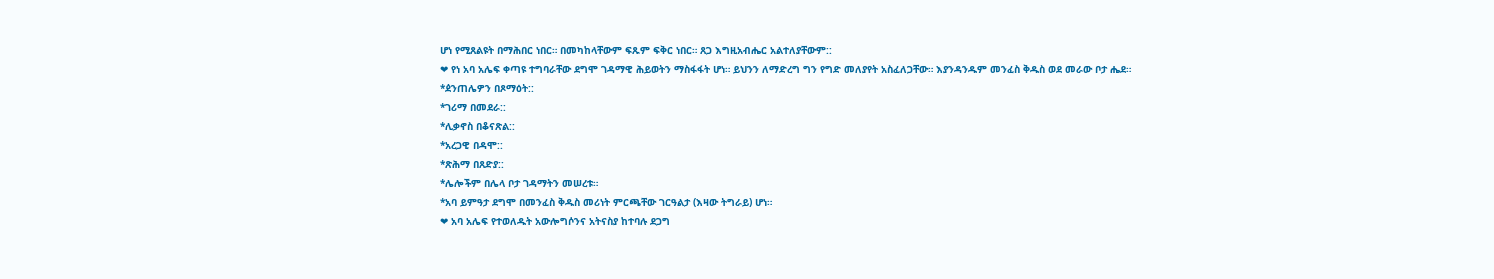ሆነ የሚጸልዩት በማሕበር ነበር። በመካከላቸውም ፍጹም ፍቅር ነበር። ጸጋ እግዚአብሔር አልተለያቸውም::
❤ የነ አባ አሌፍ ቀጣዩ ተግባራቸው ደግሞ ገዳማዊ ሕይወትን ማስፋፋት ሆነ። ይህንን ለማድረግ ግን የግድ መለያየት አስፈለጋቸው። እያንዳንዱም መንፈስ ቅዱስ ወደ መራው ቦታ ሔደ።
*ዸንጠሌዎን በጾማዕት::
*ገሪማ በመደራ::
*ሊቃኖስ በቆናጽል::
*አረጋዊ በዳሞ::
*ጽሕማ በጸድያ::
*ሌሎችም በሌላ ቦታ ገዳማትን መሠረቱ።
*አባ ይምዓታ ደግሞ በመንፈስ ቅዱስ መሪነት ምርጫቸው ገርዓልታ (እዛው ትግራይ) ሆነ።
❤ አባ አሌፍ የተወለዱት አውሎግሶንና አትናስያ ከተባሉ ደጋግ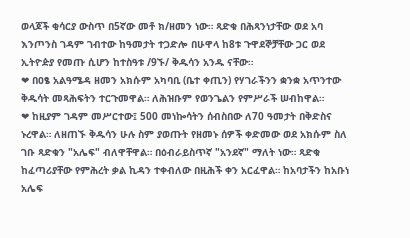ወላጆች ቂሳርያ ውስጥ በ5ኛው መቶ ክ/ዘመን ነው። ጻድቁ በሕጻንነታቸው ወደ አባ እንጦንስ ገዳም ገብተው ከዓመታት ተጋድሎ በሁዋላ ከ8ቱ ጉዋደኞቻቸው ጋር ወደ ኢትዮዽያ የመጡ ሲሆን ከተስዓቱ /9ኙ/ ቅዱሳን አንዱ ናቸው።
❤ በዐፄ አልዓሜዳ ዘመን አክሱም አካባቢ (ቤተ ቀጢን) የሃገራችንን ቋንቋ አጥንተው ቅዱሳት መጻሕፍትን ተርጉመዋል። ለሕዝቡም የወንጌልን የምሥራች ሠብከዋል።
❤ ከዚያም ገዳም መሥርተው፤ 500 መነኰሳትን ሰብስበው ለ70 ዓመታት በቅድስና ኑረዋል። ለዘጠኙ ቅዱሳን ሁሉ ስም ያወጡት የዘመኑ ሰዎች ቀድመው ወደ አክሱም ስለ ገቡ ጻድቁን "አሌፍ" ብለዋቸዋል። በዕብራይስጥኛ "አንደኛ" ማለት ነው። ጻድቁ ከፈጣሪያቸው የምሕረት ቃል ኪዳን ተቀብለው በዚሕች ቀን አርፈዋል። ከአባታችን ከአቡነ አሌፍ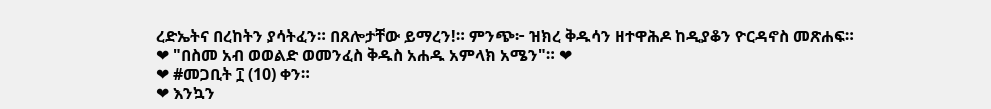ረድኤትና በረከትን ያሳትፈን። በጸሎታቸው ይማረን!። ምንጭ፦ ዝክረ ቅዱሳን ዘተዋሕዶ ከዲያቆን ዮርዳኖስ መጽሐፍ።
❤ "በስመ አብ ወወልድ ወመንፈስ ቅዱስ አሐዱ አምላክ አሜን"። ❤
❤ #መጋቢት ፲ (10) ቀን።
❤ እንኳን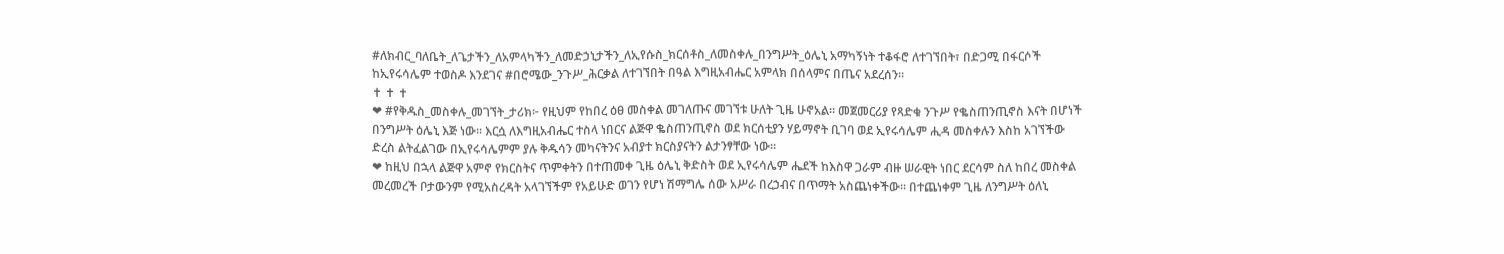#ለክብር_ባለቤት_ለጌታችን_ለአምላካችን_ለመድኃኒታችን_ለኢየሱስ_ክርሰቶስ_ለመስቀሉ_በንግሥት_ዕሌኒ አማካኝነት ተቆፋሮ ለተገኘበት፣ በድጋሚ በፋርሶች ከኢየሩሳሌም ተወስዶ እንደገና #በሮሜው_ንጉሥ_ሕርቃል ለተገኘበት በዓል እግዚአብሔር አምላክ በሰላምና በጤና አደረሰን።
✝ ✝ ✝
❤ #የቅዱስ_መስቀሉ_መገኘት_ታሪክ፦ የዚህም የከበረ ዕፀ መስቀል መገለጡና መገኘቱ ሁለት ጊዜ ሁኖአል። መጀመርሪያ የጻድቁ ንጉሥ የቈስጠንጢኖስ እናት በሆነች በንግሥት ዕሌኒ እጅ ነው። እርሷ ለእግዚአብሔር ተስላ ነበርና ልጅዋ ቈስጠንጢኖስ ወደ ክርሰቲያን ሃይማኖት ቢገባ ወደ ኢየሩሳሌም ሒዳ መስቀሉን እስከ አገኘችው ድረስ ልትፈልገው በኢየሩሳሌምም ያሉ ቅዱሳን መካናትንና አብያተ ክርስያናትን ልታንፃቸው ነው።
❤ ከዚህ በኋላ ልጅዋ አምኖ የክርስትና ጥምቀትን በተጠመቀ ጊዜ ዕሌኒ ቅድስት ወደ ኢየሩሳሌም ሔደች ከእስዋ ጋራም ብዙ ሠራዊት ነበር ደርሳም ስለ ከበረ መስቀል መረመረች ቦታውንም የሚአስረዳት አላገኘችም የአይሁድ ወገን የሆነ ሽማግሌ ሰው አሥራ በረኃብና በጥማት አስጨነቀችው። በተጨነቀም ጊዜ ለንግሥት ዕለኒ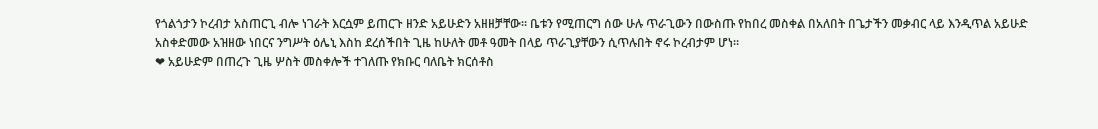የጎልጎታን ኮረብታ አስጠርጊ ብሎ ነገራት እርሷም ይጠርጉ ዘንድ አይሁድን አዘዘቻቸው። ቤቱን የሚጠርግ ሰው ሁሉ ጥራጊውን በውስጡ የከበረ መስቀል በአለበት በጌታችን መቃብር ላይ እንዲጥል አይሁድ አስቀድመው አዝዘው ነበርና ንግሥት ዕሌኒ እስከ ደረሰችበት ጊዜ ከሁለት መቶ ዓመት በላይ ጥራጊያቸውን ሲጥሉበት ኖሩ ኮረብታም ሆነ።
❤ አይሁድም በጠረጉ ጊዜ ሦስት መስቀሎች ተገለጡ የክቡር ባለቤት ክርሰቶስ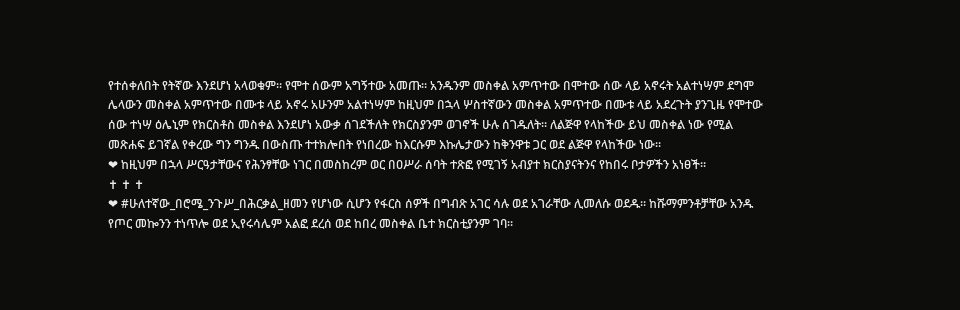የተሰቀለበት የትኛው እንደሆነ አላወቁም። የሞተ ሰውም አግኝተው አመጡ። አንዱንም መስቀል አምጥተው በሞተው ሰው ላይ አኖሩት አልተነሣም ደግሞ ሌላውን መስቀል አምጥተው በሙቱ ላይ አኖሩ አሁንም አልተነሣም ከዚህም በኋላ ሦስተኛውን መስቀል አምጥተው በሙቱ ላይ አደረጉት ያንጊዜ የሞተው ሰው ተነሣ ዕሌኒም የክርስቶስ መስቀል እንደሆነ አውቃ ሰገደችለት የክርስያንም ወገኖች ሁሉ ሰገዱለት። ለልጅዋ የላከችው ይህ መስቀል ነው የሚል መጽሐፍ ይገኛል የቀረው ግን ግንዱ በውስጡ ተተክሎበት የነበረው ከእርሱም እኩሌታውን ከቅንዋቱ ጋር ወደ ልጅዋ የላከችው ነው።
❤ ከዚህም በኋላ ሥርዓታቸውና የሕንፃቸው ነገር በመስከረም ወር በዐሥራ ሰባት ተጽፎ የሚገኝ አብያተ ክርስያናትንና የከበሩ ቦታዎችን አነፀች።
✝ ✝ ✝
❤ #ሁለተኛው_በሮሜ_ንጉሥ_በሕርቃል_ዘመን የሆነው ሲሆን የፋርስ ሰዎች በግብጽ አገር ሳሉ ወደ አገራቸው ሊመለሱ ወደዱ። ከሹማምንቶቻቸው አንዱ የጦር መኰንን ተነጥሎ ወደ ኢየሩሳሌም አልፎ ደረሰ ወደ ከበረ መስቀል ቤተ ክርስቲያንም ገባ።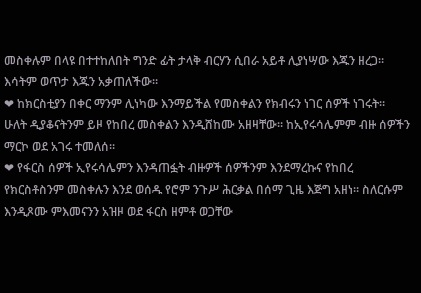መስቀሉም በላዩ በተተከለበት ግንድ ፊት ታላቅ ብርሃን ሲበራ አይቶ ሊያነሣው እጁን ዘረጋ። እሳትም ወጥታ እጁን አቃጠለችው።
❤ ከክርስቲያን በቀር ማንም ሊነካው እንማይችል የመስቀልን የክብሩን ነገር ሰዎች ነገሩት። ሁለት ዲያቆናትንም ይዞ የከበረ መስቀልን እንዲሸከሙ አዘዛቸው። ከኢየሩሳሌምም ብዙ ሰዎችን ማርኮ ወደ አገሩ ተመለሰ።
❤ የፋርስ ሰዎች ኢየሩሳሌምን እንዳጠፏት ብዙዎች ሰዎችንም እንደማረኩና የከበረ የክርስቶስንም መስቀሉን እንደ ወሰዱ የሮም ንጉሥ ሕርቃል በሰማ ጊዜ እጅግ አዘነ። ስለርሱም እንዲጾሙ ምእመናንን አዝዞ ወደ ፋርስ ዘምቶ ወጋቸው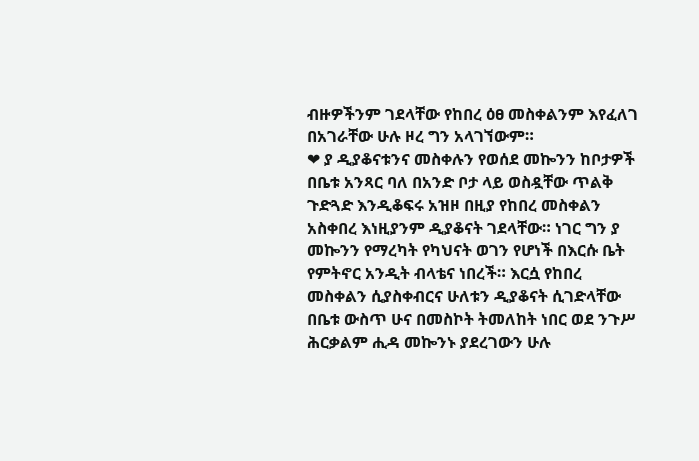ብዙዎችንም ገደላቸው የከበረ ዕፀ መስቀልንም እየፈለገ በአገራቸው ሁሉ ዞረ ግን አላገኘውም።
❤ ያ ዲያቆናቱንና መስቀሉን የወሰደ መኰንን ከቦታዎች በቤቱ አንጻር ባለ በአንድ ቦታ ላይ ወስዷቸው ጥልቅ ጉድጓድ እንዲቆፍሩ አዝዞ በዚያ የከበረ መስቀልን አስቀበረ እነዚያንም ዲያቆናት ገደላቸው። ነገር ግን ያ መኰንን የማረካት የካህናት ወገን የሆነች በእርሱ ቤት የምትኖር አንዲት ብላቴና ነበረች። እርሷ የከበረ መስቀልን ሲያስቀብርና ሁለቱን ዲያቆናት ሲገድላቸው በቤቱ ውስጥ ሁና በመስኮት ትመለከት ነበር ወደ ንጉሥ ሕርቃልም ሒዳ መኰንኑ ያደረገውን ሁሉ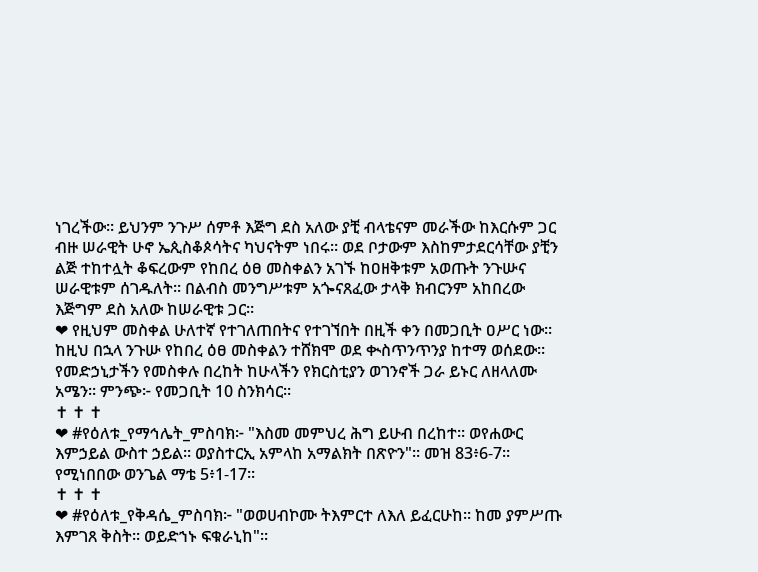ነገረችው። ይህንም ንጉሥ ሰምቶ እጅግ ደስ አለው ያቺ ብላቴናም መራችው ከእርሱም ጋር ብዙ ሠራዊት ሁኖ ኤጲስቆጶሳትና ካህናትም ነበሩ። ወደ ቦታውም እስከምታደርሳቸው ያቺን ልጅ ተከተሏት ቆፍረውም የከበረ ዕፀ መስቀልን አገኙ ከዐዘቅቱም አወጡት ንጉሡና ሠራዊቱም ሰገዱለት። በልብስ መንግሥቱም አጐናጸፈው ታላቅ ክብርንም አከበረው እጅግም ደስ አለው ከሠራዊቱ ጋር።
❤ የዚህም መስቀል ሁለተኛ የተገለጠበትና የተገኘበት በዚች ቀን በመጋቢት ዐሥር ነው። ከዚህ በኋላ ንጉሡ የከበረ ዕፀ መስቀልን ተሸክሞ ወደ ቊስጥንጥንያ ከተማ ወሰደው። የመድኃኒታችን የመስቀሉ በረከት ከሁላችን የክርስቲያን ወገንኖች ጋራ ይኑር ለዘላለሙ አሜን። ምንጭ፦ የመጋቢት 10 ስንክሳር።
✝ ✝ ✝
❤ #የዕለቱ_የማኅሌት_ምስባክ፦ "እስመ መምህረ ሕግ ይሁብ በረከተ። ወየሐውር እምኃይል ውስተ ኃይል። ወያስተርኢ አምላከ አማልክት በጽዮን"። መዝ 83፥6-7። የሚነበበው ወንጌል ማቴ 5፥1-17።
✝ ✝ ✝
❤ #የዕለቱ_የቅዳሴ_ምስባክ፦ "ወወሀብኮሙ ትእምርተ ለእለ ይፈርሁከ። ከመ ያምሥጡ እምገጸ ቅስት። ወይድኀኑ ፍቁራኒከ"።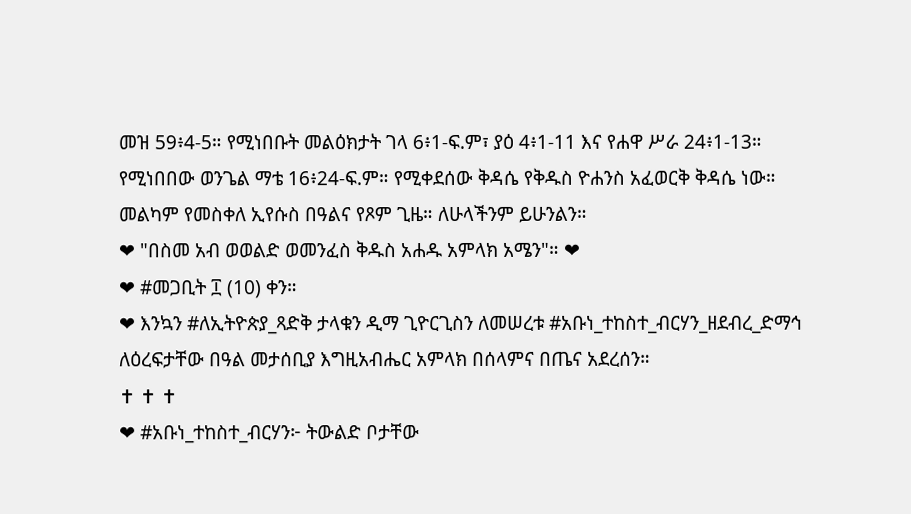መዝ 59፥4-5። የሚነበቡት መልዕክታት ገላ 6፥1-ፍ.ም፣ ያዕ 4፥1-11 እና የሐዋ ሥራ 24፥1-13። የሚነበበው ወንጌል ማቴ 16፥24-ፍ.ም። የሚቀደሰው ቅዳሴ የቅዱስ ዮሐንስ አፈወርቅ ቅዳሴ ነው። መልካም የመስቀለ ኢየሱስ በዓልና የጾም ጊዜ። ለሁላችንም ይሁንልን።
❤ "በስመ አብ ወወልድ ወመንፈስ ቅዱስ አሐዱ አምላክ አሜን"። ❤
❤ #መጋቢት ፲ (10) ቀን።
❤ እንኳን #ለኢትዮጵያ_ጻድቅ ታላቁን ዲማ ጊዮርጊስን ለመሠረቱ #አቡነ_ተከስተ_ብርሃን_ዘደብረ_ድማኅ ለዕረፍታቸው በዓል መታሰቢያ እግዚአብሔር አምላክ በሰላምና በጤና አደረሰን።
✝ ✝ ✝
❤ #አቡነ_ተከስተ_ብርሃን፦ ትውልድ ቦታቸው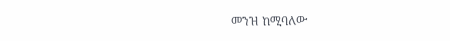መንዝ ከሚባለው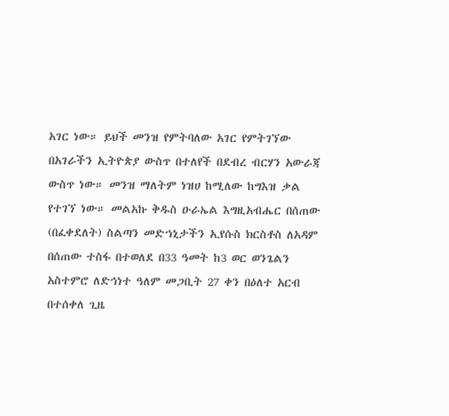አገር ነው። ይህች መንዝ የምትባለው አገር የምትገኘው በአገራችን ኢትዮጵያ ውስጥ በተለየች በደብረ ብርሃን አውራጃ ውስጥ ነው። መንዝ ማለትም ነዝሀ ከሚለው ከግእዝ ቃል የተገኘ ነው። መልአኩ ቅዱስ ዑራኤል እግዚአብሔር በሰጠው (በፈቀደለት) ስልጣን መድኀኒታችን ኢየሱስ ክርስቶስ ለአዳም በሰጠው ተስፋ በተወለደ በ33 ዓመት ከ3 ወር ወንጌልን አስተምሮ ለድኅነተ ዓለም መጋቢት 27 ቀን በዕለተ አርብ በተሰቀለ ጊዜ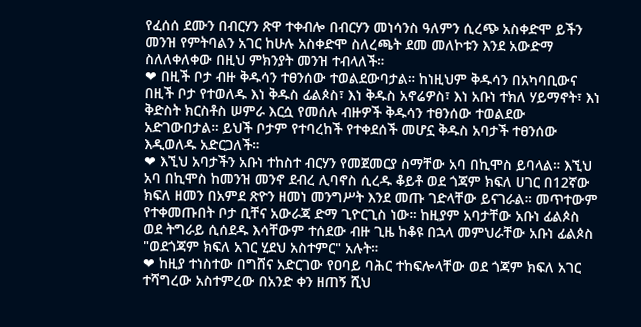የፈሰሰ ደሙን በብርሃን ጽዋ ተቀብሎ በብርሃን መነሳንስ ዓለምን ሲረጭ አስቀድሞ ይችን መንዝ የምትባልን አገር ከሁሉ አስቀድሞ ስለረጫት ደመ መለኮቱን እንደ አውድማ ስለለቀለቀው በዚህ ምክንያት መንዝ ተብላለች።
❤ በዚች ቦታ ብዙ ቅዱሳን ተፀንሰው ተወልደውባታል። ከነዚህም ቅዱሳን በአካባቢውና በዚች ቦታ የተወለዱ እነ ቅዱስ ፊልጶስ፣ እነ ቅዱስ አኖሬዎስ፣ እነ አቡነ ተክለ ሃይማኖት፣ እነ ቅድስት ክርስቶስ ሠምራ እርሷ የመሰሉ ብዙዎች ቅዱሳን ተፀንሰው ተወልደው አድገውበታል። ይህች ቦታም የተባረከች የተቀደሰች መሆኗ ቅዱስ አባታች ተፀንሰው እዲወለዱ አድርጋለች።
❤ እኚህ አባታችን አቡነ ተከስተ ብርሃን የመጀመርያ ስማቸው አባ በኪሞስ ይባላል። እኚህ አባ በኪሞስ ከመንዝ መንኖ ደብረ ሊባኖስ ሲረዱ ቆይቶ ወደ ጎጃም ክፍለ ሀገር በ12ኛው ክፍለ ዘመን በአምደ ጽዮን ዘመነ መንግሥት እንደ መጡ ገድላቸው ይናገራል። መጥተውም የተቀመጡበት ቦታ ቢቸና አውራጃ ድማ ጊዮርጊስ ነው። ከዚያም አባታቸው አቡነ ፊልጶስ ወደ ትግራይ ሲሰደዱ እሳቸውም ተሰደው ብዙ ጊዜ ከቆዩ በኋላ መምህራቸው አቡነ ፊልጶስ "ወደጎጃም ክፍለ አገር ሂደህ አስተምር" አሉት።
❤ ከዚያ ተነስተው በግሸና አድርገው የዐባይ ባሕር ተከፍሎላቸው ወደ ጎጃም ክፍለ አገር ተሻግረው አስተምረው በአንድ ቀን ዘጠኝ ሺህ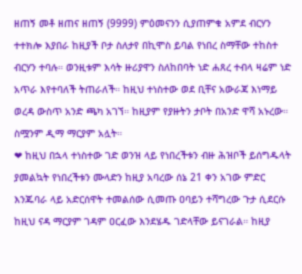ዘጠኝ መቶ ዘጠና ዘጠኝ (9999) ምዕመናንን ሲያጠምቁ አምደ ብርሃን ተተክሎ እያበራ ከዚያች ቦታ ስለታየ በኪሞስ ይባል የነበረ ስማቸው ተከስተ ብርሃን ተባሉ። ወንዚቱም እሳት ዙሪያዋን ስለከበባት ነድ ሐጸረ ተብላ ዛሬም ነድ አጥራ እየተባለች ትጠራለች። ከዚህ ተነስተው ወደ ቢቸና አውራጃ እነማይ ወረዳ ውስጥ አንድ ጫካ አገኘ። ከዚያም የያዙትን ታቦት በአንድ ዋሻ አኑረው። ስሟንም ዲማ ማርያም አሏት።
❤ ከዚህ በኋላ ተነስተው ገድ ወንዝ ላይ የነበረችቱን ብዙ ሕዝቦች ይሰግዱላት ያመልኳት የነበረችቱን ሙላድን ከዚያ አባረው ሰኔ 21 ቀን አገው ምድር እንጁባራ ላይ አድርሰዋት ተመልሰው ሲመጡ ዐባይን ተሻግረው ጉታ ሲደርሱ ከዚህ ናዳ ማርያም ገዳም ዐርፈው እንደሄዱ ገድላቸው ይናገራል። ከዚያ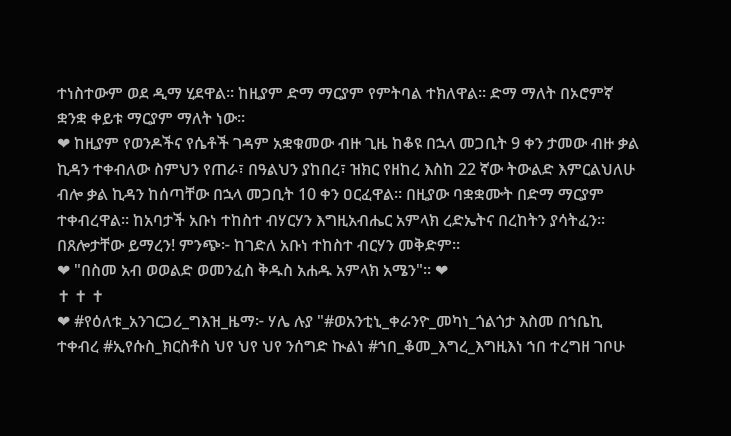ተነስተውም ወደ ዲማ ሂደዋል። ከዚያም ድማ ማርያም የምትባል ተክለዋል። ድማ ማለት በኦሮምኛ ቋንቋ ቀይቱ ማርያም ማለት ነው።
❤ ከዚያም የወንዶችና የሴቶች ገዳም አቋቁመው ብዙ ጊዜ ከቆዩ በኋላ መጋቢት 9 ቀን ታመው ብዙ ቃል ኪዳን ተቀብለው ስምህን የጠራ፣ በዓልህን ያከበረ፣ ዝክር የዘከረ እስከ 22 ኛው ትውልድ እምርልህለሁ ብሎ ቃል ኪዳን ከሰጣቸው በኋላ መጋቢት 10 ቀን ዐርፈዋል። በዚያው ባቋቋሙት በድማ ማርያም ተቀብረዋል። ከአባታች አቡነ ተከስተ ብሃርሃን እግዚአብሔር አምላክ ረድኤትና በረከትን ያሳትፈን። በጸሎታቸው ይማረን! ምንጭ፦ ከገድለ አቡነ ተከስተ ብርሃን መቅድም።
❤ "በስመ አብ ወወልድ ወመንፈስ ቅዱስ አሐዱ አምላክ አሜን"። ❤
✝ ✝ ✝
❤ #የዕለቱ_አንገርጋሪ_ግእዝ_ዜማ፦ ሃሌ ሉያ "#ወአንቲኒ_ቀራንዮ_መካነ_ጎልጎታ እስመ በኀቤኪ ተቀብረ #ኢየሱስ_ክርስቶስ ህየ ህየ ህየ ንሰግድ ኲልነ #ኀበ_ቆመ_እግረ_እግዚእነ ኀበ ተረግዘ ገቦሁ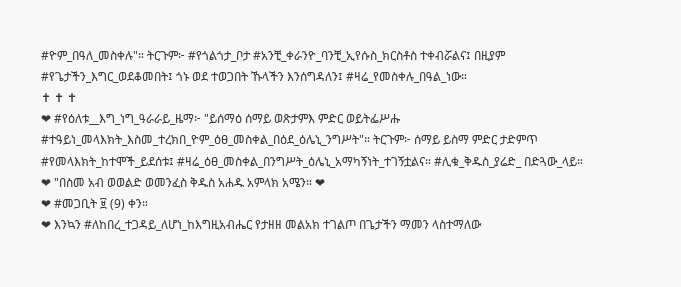#ዮም_በዓለ_መስቀሉ"። ትርጉም፦ #የጎልጎታ_ቦታ #አንቺ_ቀራንዮ_ባንቺ_ኢየሱስ_ክርስቶስ ተቀብሯልና፤ በዚያም #የጌታችን_እግር_ወደቆመበት፤ ጎኑ ወደ ተወጋበት ኹላችን እንሰግዳለን፤ #ዛሬ_የመስቀሉ_በዓል_ነው።
✝ ✝ ✝
❤ #የዕለቱ__እግ_ነግ_ዓራራይ_ዜማ፦ "ይሰማዕ ሰማይ ወጽታምእ ምድር ወይትፌሥሑ #ተዓይነ_መላእክት_እስመ_ተረክበ_ዮም_ዕፀ_መስቀል_በዕደ_ዕሌኒ_ንግሥት"። ትርጉም፦ ሰማይ ይስማ ምድር ታድምጥ #የመላእክት_ከተሞች_ይደሰቱ፤ #ዛሬ_ዕፀ_መስቀል_በንግሥት_ዕሌኒ_አማካኝነት_ተገኝቷልና። #ሊቁ_ቅዱስ_ያሬድ_ በድጓው_ላይ።
❤ "በስመ አብ ወወልድ ወመንፈስ ቅዱስ አሐዱ አምላክ አሜን። ❤
❤ #መጋቢት ፱ (9) ቀን።
❤ እንኳን #ለከበረ_ተጋዳይ_ለሆነ_ከእግዚአብሔር የታዘዘ መልአክ ተገልጦ በጌታችን ማመን ላስተማለው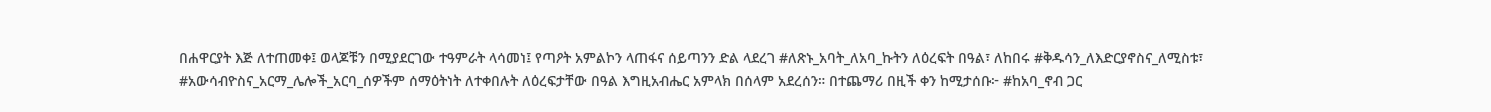በሐዋርያት እጅ ለተጠመቀ፤ ወላጆቹን በሚያደርገው ተዓምራት ላሳመነ፤ የጣዖት አምልኮን ላጠፋና ሰይጣንን ድል ላደረገ #ለጽኑ_አባት_ለአባ_ኩትን ለዕረፍት በዓል፣ ለከበሩ #ቅዱሳን_ለእድርያኖስና_ለሚስቱ፣
#አውሳብዮስና_አርማ_ሌሎች_አርባ_ሰዎችም ሰማዕትነት ለተቀበሉት ለዕረፍታቸው በዓል እግዚአብሔር አምላክ በሰላም አደረሰን። በተጨማሪ በዚች ቀን ከሚታሰቡ፦ #ከአባ_ኖብ ጋር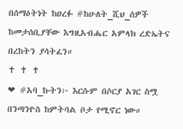በሰማዕትነት ከዐረፉ #ከሁለት_ሺህ_ሰዎች ከመታሰቢያቸው እግዚአብሔር አምላክ ረድኤትና በረከትን ያሳትፈን።
✝ ✝ ✝
❤ #አባ_ኩትን፦ እርሱም በሶርያ አገር ስሟ በንጣንዮስ ከምትባል ቦታ የሚኖር ነው።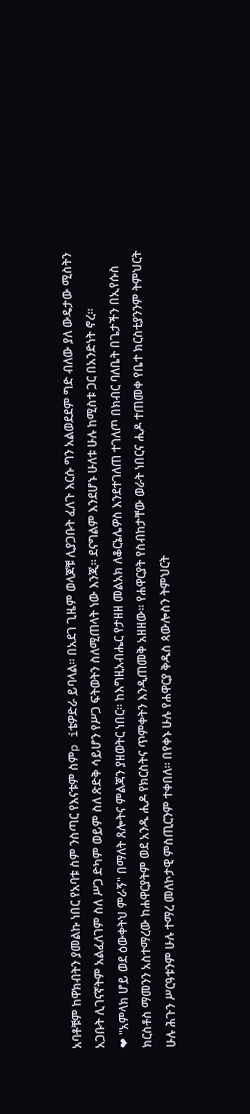አባቶቹም ከዋክብትን ያመልኩ ነበር የአባቱ ስም ንስጣር የእናቱም ስምp iቴዎድራ ይባላል። በአደገ ጊዜም ወላጆቹ ሊያጋቡት ፈለጉ እርሱ ግን አልወደደም ግድ ብለው ያለ ውዴታው ሚስትን አጋቡት ሊገናኛትም አልፈለገም ስለ ሥጋ ድካም ወይም ስለ ጽድቅ ሳይሆን የሥጋ ፍትወትን ስለሚጠላት ነው እንጂ። ደናግልም እንደሆኑ ሁለቱ ሁሉ ከሚስቱ ጋር በአንድነት ኖረ።
❤ "አምላክ ሆይ ወደ ዕውቀትህ ምራኝ" በማለት ጸሎትና ምልጃን ያዘወትር ነበር። ከእግዚአብሔር የታዘዘ መልአክ ለቆርኔሌዎስ እንደተገለጠ ተገለጦ በክብር ባለቤት በጌታችን በኢየሱስ ክርስቶስ ማመንን አስተማረው ከሐዋርያትም ወደ አንዱ ሒዶ የክርስትና ጥምቀትን እንዲጠመቅ አዘዘው። የሐዋርያት የስብከታቸው ወራት ነበርና ሒዶ ተጠመቀ የቤተ ክርስቲያንንም ትምህርት ሁሉ ሕጉን ሥርዓቱንም ሁሉ ተማረ መለኮታዊ ምስጢርንም ተቀበለ። በየቀኑ ሁሉ የሐዋርያ ቅዱስ ጳውሎስን ትምህርት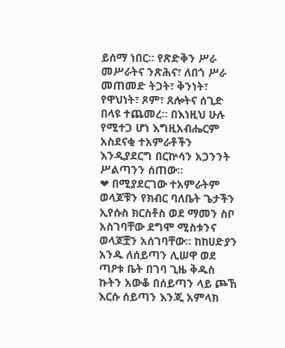ይሰማ ነበር። የጽድቅን ሥራ መሥራትና ንጽሕና፣ ለበጎ ሥራ መጠመድ ትጋት፣ ቅንነት፣ የዋህነት፣ ጾም፣ ጸሎትና ሰጊድ በላዩ ተጨመረ። በእነዚህ ሁሉ የሚተጋ ሆነ እግዚአብሔርም አስደናቂ ተአምራቶችን እንዲያደርግ በርኵሳን አጋንንት ሥልጣንን ሰጠው።
❤ በሚያደርገው ተአምራትም ወላጆቹን የክብር ባለቤት ጌታችን ኢየሱስ ክርስቶስ ወደ ማመን ስቦ አስገባቸው ደግሞ ሚስቱንና ወላጆቿን አሰገባቸው። ከከሀድያን አንዱ ለሰይጣን ሊሠዋ ወደ ጣዖቱ ቤት በገባ ጊዜ ቅዱስ ኩትን አውቆ በሰይጣን ላይ ጮኸ እርሱ ሰይጣን እንጂ አምላክ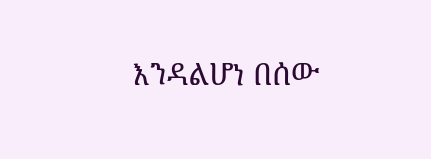እንዳልሆነ በሰው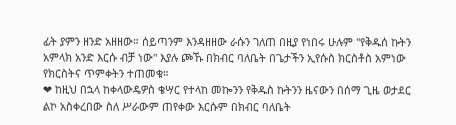ፊት ያምን ዘንድ አዘዘው። ሰይጣንም እንዳዘዘው ራሱን ገለጠ በዚያ የነበሩ ሁሉም "የቅዱሰ ኩትን አምላክ አንድ እርሱ ብቻ ነው" እያሉ ጮኹ በክብር ባለቤት በጌታችን ኢየሱስ ክርስቶስ አምነው የክርስትና ጥምቀትን ተጠመቁ።
❤ ከዚህ በኋላ ከቀላውዴዎስ ቄሣር የተላከ መኰንን የቅዱስ ኩትንን ዜናውን በሰማ ጊዜ ወታደር ልኮ አስቀረበው ስለ ሥራውም ጠየቀው እርሱም በክብር ባለቤት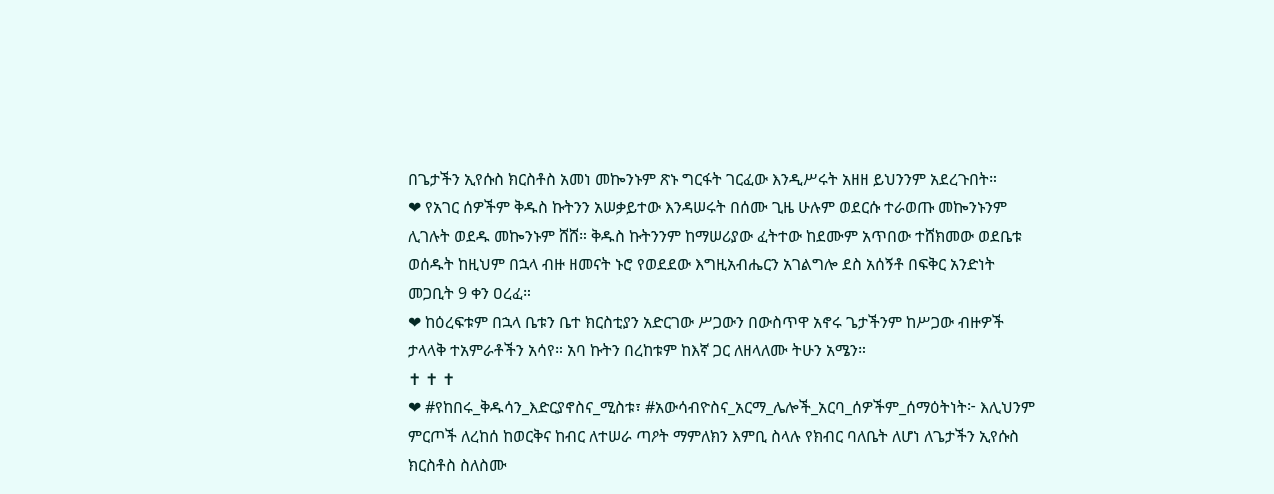በጌታችን ኢየሱስ ክርስቶስ አመነ መኰንኑም ጽኑ ግርፋት ገርፈው እንዲሥሩት አዘዘ ይህንንም አደረጉበት።
❤ የአገር ሰዎችም ቅዱስ ኩትንን አሠቃይተው እንዳሠሩት በሰሙ ጊዜ ሁሉም ወደርሱ ተራወጡ መኰንኑንም ሊገሉት ወደዱ መኰንኑም ሸሸ። ቅዱስ ኩትንንም ከማሠሪያው ፈትተው ከደሙም አጥበው ተሸክመው ወደቤቱ ወሰዱት ከዚህም በኋላ ብዙ ዘመናት ኑሮ የወደደው እግዚአብሔርን አገልግሎ ደስ አሰኝቶ በፍቅር አንድነት መጋቢት 9 ቀን ዐረፈ።
❤ ከዕረፍቱም በኋላ ቤቱን ቤተ ክርስቲያን አድርገው ሥጋውን በውስጥዋ አኖሩ ጌታችንም ከሥጋው ብዙዎች ታላላቅ ተአምራቶችን አሳየ። አባ ኩትን በረከቱም ከእኛ ጋር ለዘላለሙ ትሁን አሜን።
✝ ✝ ✝
❤ #የከበሩ_ቅዱሳን_እድርያኖስና_ሚስቱ፣ #አውሳብዮስና_አርማ_ሌሎች_አርባ_ሰዎችም_ሰማዕትነት፦ እሊህንም ምርጦች ለረከሰ ከወርቅና ከብር ለተሠራ ጣዖት ማምለክን እምቢ ስላሉ የክብር ባለቤት ለሆነ ለጌታችን ኢየሱስ ክርስቶስ ስለስሙ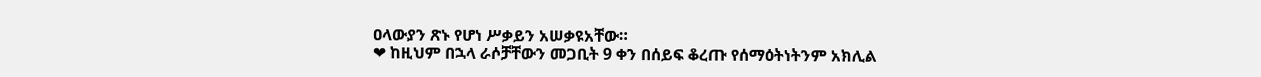ዐላውያን ጽኑ የሆነ ሥቃይን አሠቃዩአቸው።
❤ ከዚህም በኋላ ራሶቻቸውን መጋቢት 9 ቀን በሰይፍ ቆረጡ የሰማዕትነትንም አክሊል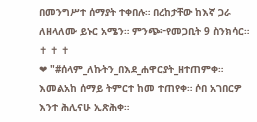በመንግሥተ ሰማያት ተቀበሉ። በረከታቸው ከእኛ ጋራ ለዘላለሙ ይኑር አሜን። ምንጭ፦የመጋቢት 9 ስንክሳር።
✝ ✝ ✝
❤ "#ሰላም_ለኩትን_በእደ_ሐዋርያት_ዘተጠምቀ። እመልአከ ሰማይ ትምርተ ከመ ተጠየቀ። ሶበ አገበርዎ እንተ ሕሊናሁ ኢጽሕቀ።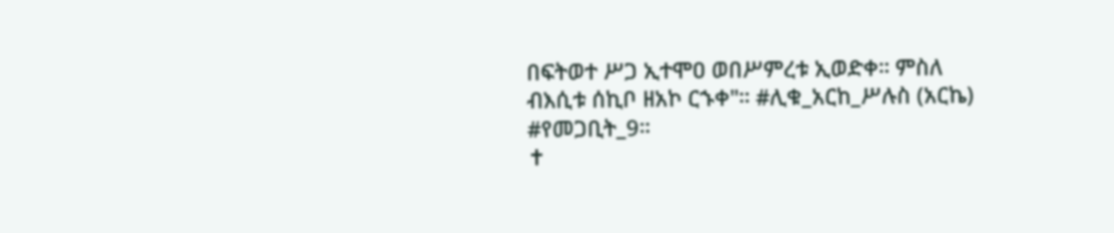በፍትወተ ሥጋ ኢተሞዐ ወበሥምረቱ ኢወድቀ። ምስለ ብእሲቱ ሰኪቦ ዘአኮ ርኁቀ"። #ሊቁ_አርከ_ሥሉስ (አርኬ) #የመጋቢት_9።
✝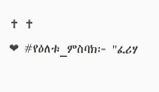✝ ✝
❤ #የዕለቱ_ምስባክ፦ "ፈሪሃ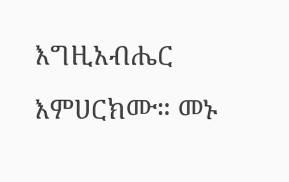እግዚአብሔር እምሀርክሙ። መኑ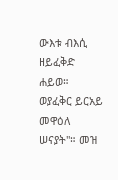ውእቱ ብእሲ ዘይፈቅድ ሐይወ። ወያፈቅር ይርአይ መዋዕለ ሠናያት"። መዝ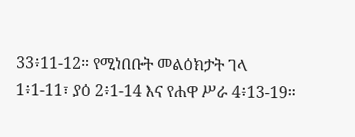33፥11-12። የሚነበቡት መልዕክታት ገላ 1፥1-11፣ ያዕ 2፥1-14 እና የሐዋ ሥራ 4፥13-19።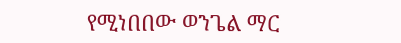የሚነበበው ወንጌል ማር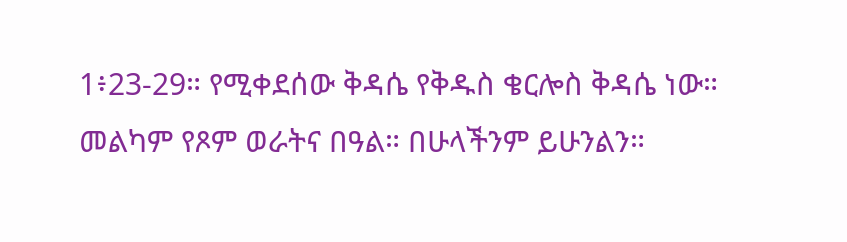1፥23-29። የሚቀደሰው ቅዳሴ የቅዱስ ቄርሎስ ቅዳሴ ነው። መልካም የጾም ወራትና በዓል። በሁላችንም ይሁንልን።